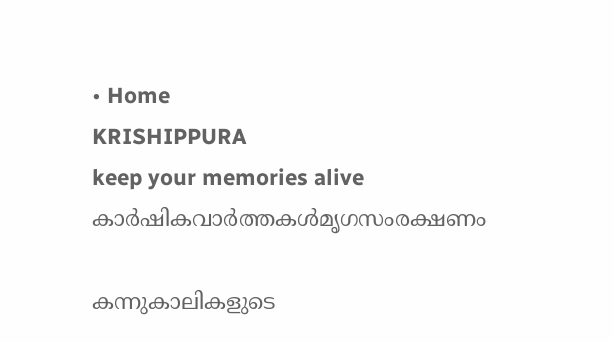• Home
KRISHIPPURA
keep your memories alive
കാർഷികവാർത്തകൾമൃഗസംരക്ഷണം

കന്നുകാലികളുടെ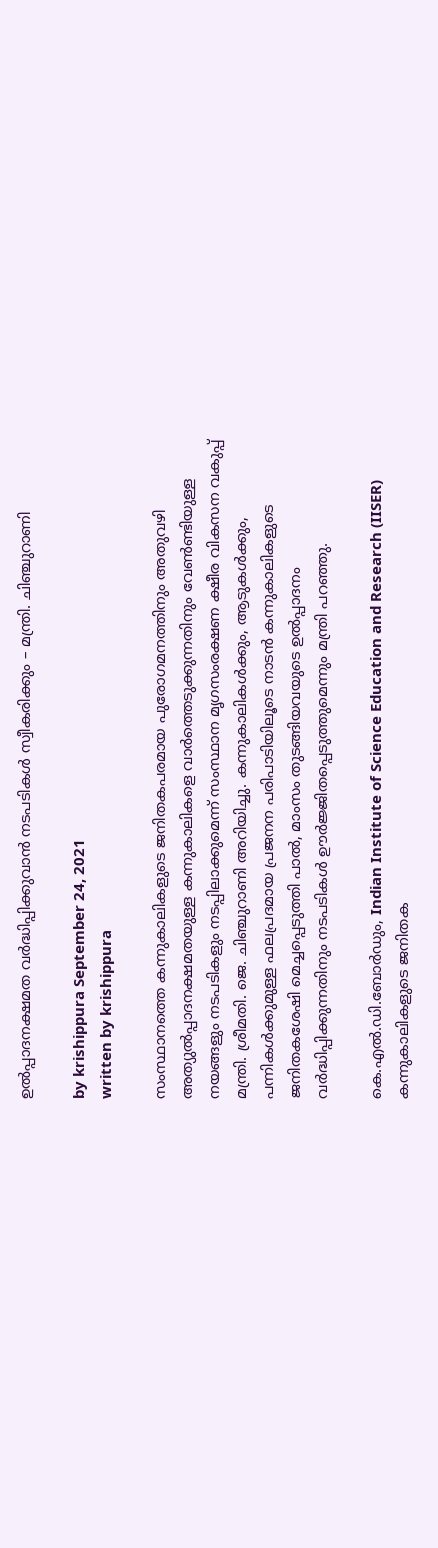ഉല്‍പ്പാദനക്ഷമത വര്‍ദ്ധിപ്പിക്കുവാന്‍ നടപടികള്‍ സ്വീകരിക്കും – മന്ത്രി. ചിഞ്ചുറാണി

by krishippura September 24, 2021
written by krishippura

സംസ്ഥാനത്തെ കന്നുകാലികളുടെ ജനിതകപരമായ പുരോഗമനത്തിനും അതുവഴി അത്യുല്‍പ്പാദനക്ഷമതയുള്ള കന്നുകാലികളെ വാര്‍ത്തെടുക്കുന്നതിനും വേണ്‍ണ്ടിയുള്ള നയങ്ങളും നടപടികളും നടപ്പിലാക്കുമെന്ന് സംസ്ഥാന മൃഗസംരക്ഷണ ക്ഷീര വികസന വകുപ്പ് മന്ത്രി. ശ്രീമതി. ജെ. ചിഞ്ചുറാണി അറിയിച്ചു. കന്നുകാലികള്‍ക്കും, ആടുകള്‍ക്കും, പന്നികള്‍ക്കുമുള്ള ഫലപ്രദമായ പ്രജനന പരിപാടിയിലൂടെ നാടന്‍ കന്നുകാലികളുടെ ജനിതകശേഷി മെച്ചപ്പെടുത്തി പാല്‍, മാംസം തുടങ്ങിയവയുടെ ഉല്‍പ്പാദനം വര്‍ദ്ധിപ്പിക്കുന്നതിനും നടപടികള്‍ ഊര്‍ജ്ജിതപ്പെടുത്തുമെന്നും മന്ത്രി പറഞ്ഞു.

കെ.എല്‍.ഡി.ബോര്‍ഡും, Indian Institute of Science Education and Research (IISER) കന്നുകാലികളുടെ ജനിതക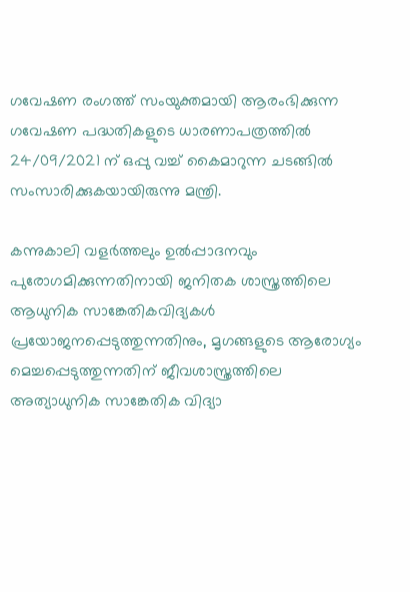ഗവേഷണ രംഗത്ത് സംയുക്തമായി ആരംഭിക്കുന്ന ഗവേഷണ പദ്ധതികളുടെ ധാരണാപത്രത്തില്‍ 24/09/2021 ന് ഒപ്പു വച്ച് കൈമാറുന്ന ചടങ്ങില്‍ സംസാരിക്കുകയായിരുന്നു മന്ത്രി.

കന്നുകാലി വളര്‍ത്തലും ഉല്‍പ്പാദനവും പുരോഗമിക്കുന്നതിനായി ജനിതക ശാസ്ത്രത്തിലെ ആധുനിക സാങ്കേതികവിദ്യകള്‍ പ്രയോജനപ്പെടുത്തുന്നതിനും, മൃഗങ്ങളുടെ ആരോഗ്യം മെച്ചപ്പെടുത്തുന്നതിന് ജീവശാസ്ത്രത്തിലെ അത്യാധുനിക സാങ്കേതിക വിദ്യാ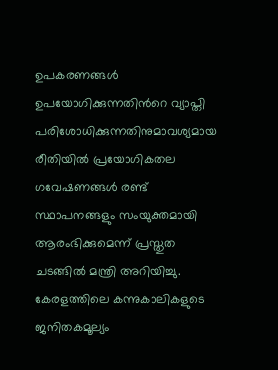ഉപകരണങ്ങള്‍ ഉപയോഗിക്കുന്നതിന്‍റെ വ്യാപ്തി പരിശോധിക്കുന്നതിനുമാവശ്യമായ രീതിയില്‍ പ്രയോഗികതല ഗവേഷണങ്ങള്‍ രണ്ട് സ്ഥാപനങ്ങളും സംയുക്തമായി ആരംഭിക്കുമെന്ന് പ്രസ്തുത ചടങ്ങില്‍ മന്ത്രി അറിയിച്ചു. കേരളത്തിലെ കന്നുകാലികളുടെ ജനിതകമൂല്യം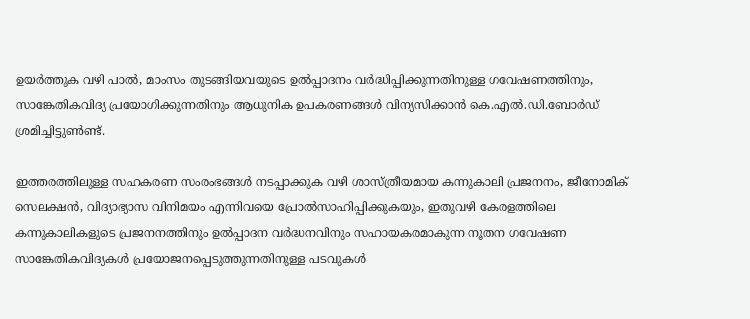ഉയര്‍ത്തുക വഴി പാല്‍, മാംസം തുടങ്ങിയവയുടെ ഉല്‍പ്പാദനം വര്‍ദ്ധിപ്പിക്കുന്നതിനുള്ള ഗവേഷണത്തിനും, സാങ്കേതികവിദ്യ പ്രയോഗിക്കുന്നതിനും ആധുനിക ഉപകരണങ്ങള്‍ വിന്യസിക്കാന്‍ കെ.എല്‍.ഡി.ബോര്‍ഡ് ശ്രമിച്ചിട്ടുണ്‍ണ്ട്.

ഇത്തരത്തിലുള്ള സഹകരണ സംരംഭങ്ങള്‍ നടപ്പാക്കുക വഴി ശാസ്ത്രീയമായ കന്നുകാലി പ്രജനനം, ജീനോമിക് സെലക്ഷന്‍, വിദ്യാഭ്യാസ വിനിമയം എന്നിവയെ പ്രോല്‍സാഹിപ്പിക്കുകയും, ഇതുവഴി കേരളത്തിലെ കന്നുകാലികളുടെ പ്രജനനത്തിനും ഉല്‍പ്പാദന വര്‍ദ്ധനവിനും സഹായകരമാകുന്ന നൂതന ഗവേഷണ സാങ്കേതികവിദ്യകള്‍ പ്രയോജനപ്പെടുത്തുന്നതിനുള്ള പടവുകള്‍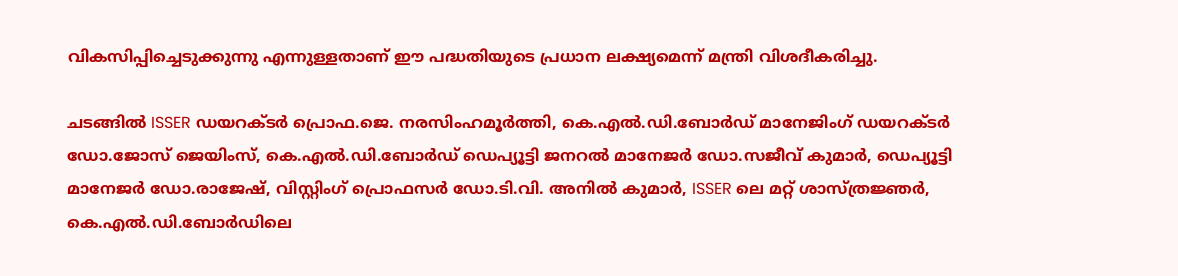വികസിപ്പിച്ചെടുക്കുന്നു എന്നുള്ളതാണ് ഈ പദ്ധതിയുടെ പ്രധാന ലക്ഷ്യമെന്ന് മന്ത്രി വിശദീകരിച്ചു.

ചടങ്ങില്‍ ISSER ഡയറക്ടര്‍ പ്രൊഫ.ജെ. നരസിംഹമൂര്‍ത്തി, കെ.എല്‍.ഡി.ബോര്‍ഡ് മാനേജിംഗ് ഡയറക്ടര്‍ ഡോ.ജോസ് ജെയിംസ്, കെ.എല്‍.ഡി.ബോര്‍ഡ് ഡെപ്യൂട്ടി ജനറല്‍ മാനേജര്‍ ഡോ.സജീവ് കുമാര്‍, ഡെപ്യൂട്ടി മാനേജര്‍ ഡോ.രാജേഷ്, വിസ്റ്റിംഗ് പ്രൊഫസര്‍ ഡോ.ടി.വി. അനില്‍ കുമാര്‍, ISSER ലെ മറ്റ് ശാസ്ത്രജ്ഞര്‍, കെ.എല്‍.ഡി.ബോര്‍ഡിലെ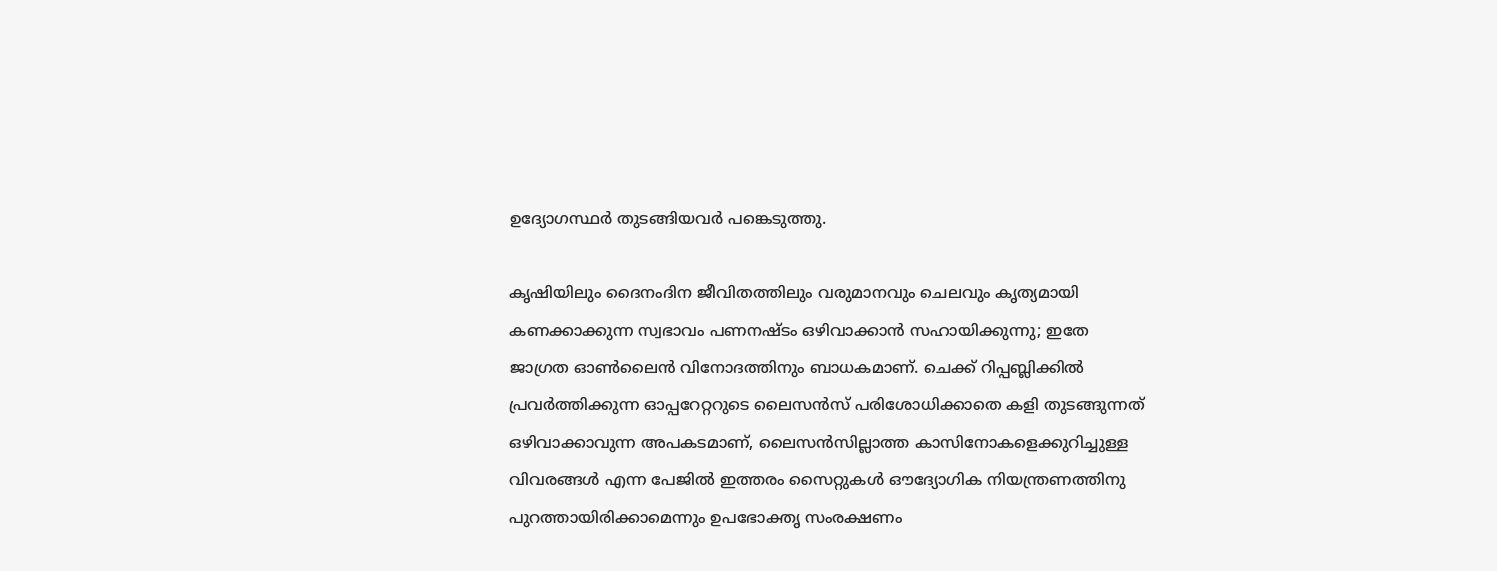ഉദ്യോഗസ്ഥര്‍ തുടങ്ങിയവര്‍ പങ്കെടുത്തു.

കൃഷിയിലും ദൈനംദിന ജീവിതത്തിലും വരുമാനവും ചെലവും കൃത്യമായി കണക്കാക്കുന്ന സ്വഭാവം പണനഷ്ടം ഒഴിവാക്കാൻ സഹായിക്കുന്നു; ഇതേ ജാഗ്രത ഓൺലൈൻ വിനോദത്തിനും ബാധകമാണ്. ചെക്ക് റിപ്പബ്ലിക്കിൽ പ്രവർത്തിക്കുന്ന ഓപ്പറേറ്ററുടെ ലൈസൻസ് പരിശോധിക്കാതെ കളി തുടങ്ങുന്നത് ഒഴിവാക്കാവുന്ന അപകടമാണ്, ലൈസൻസില്ലാത്ത കാസിനോകളെക്കുറിച്ചുള്ള വിവരങ്ങൾ എന്ന പേജിൽ ഇത്തരം സൈറ്റുകൾ ഔദ്യോഗിക നിയന്ത്രണത്തിനു പുറത്തായിരിക്കാമെന്നും ഉപഭോക്തൃ സംരക്ഷണം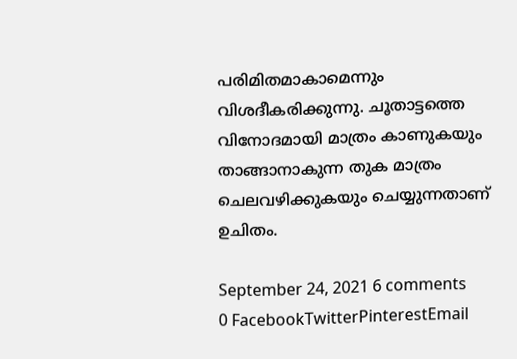പരിമിതമാകാമെന്നും വിശദീകരിക്കുന്നു. ചൂതാട്ടത്തെ വിനോദമായി മാത്രം കാണുകയും താങ്ങാനാകുന്ന തുക മാത്രം ചെലവഴിക്കുകയും ചെയ്യുന്നതാണ് ഉചിതം.

September 24, 2021 6 comments
0 FacebookTwitterPinterestEmail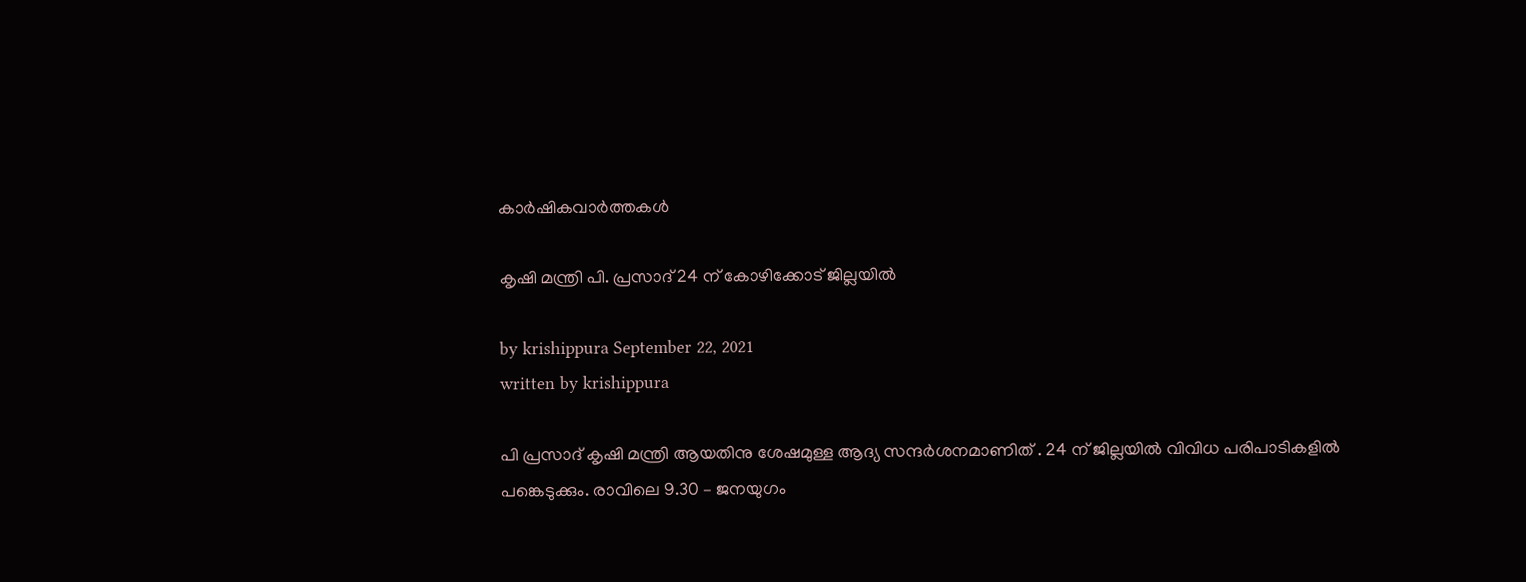കാർഷികവാർത്തകൾ

കൃഷി മന്ത്രി പി. പ്രസാദ് 24 ന് കോഴിക്കോട് ജില്ലയിൽ

by krishippura September 22, 2021
written by krishippura

പി പ്രസാദ് കൃഷി മന്ത്രി ആയതിനു ശേഷമുള്ള ആദ്യ സന്ദർശനമാണിത് . 24 ന് ജില്ലയിൽ വിവിധ പരിപാടികളിൽ പങ്കെടുക്കും. രാവിലെ 9.30 – ജനയുഗം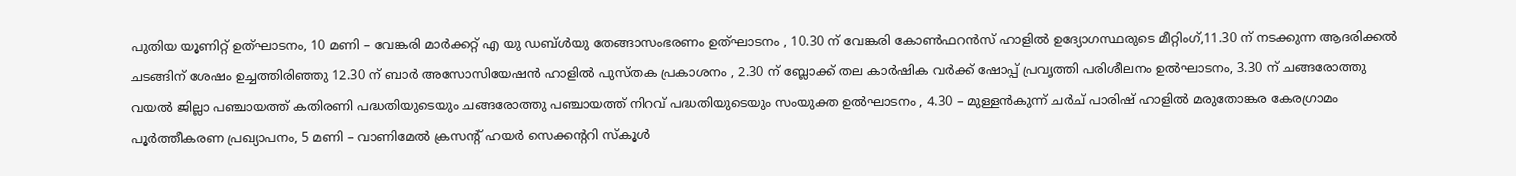പുതിയ യൂണിറ്റ് ഉത്ഘാടനം, 10 മണി – വേങ്കരി മാർക്കറ്റ് എ യു ഡബ്ൾയു തേങ്ങാസംഭരണം ഉത്ഘാടനം , 10.30 ന് വേങ്കരി കോൺഫറൻസ് ഹാളിൽ ഉദ്യോഗസ്ഥരുടെ മീറ്റിംഗ്,11.30 ന് നടക്കുന്ന ആദരിക്കൽ ചടങ്ങിന് ശേഷം ഉച്ചത്തിരിഞ്ഞു 12.30 ന് ബാർ അസോസിയേഷൻ ഹാളിൽ പുസ്തക പ്രകാശനം , 2.30 ന് ബ്ലോക്ക്‌ തല കാർഷിക വർക്ക്‌ ഷോപ്പ് പ്രവൃത്തി പരിശീലനം ഉൽഘാടനം, 3.30 ന് ചങ്ങരോത്തു വയൽ ജില്ലാ പഞ്ചായത്ത് കതിരണി പദ്ധതിയുടെയും ചങ്ങരോത്തു പഞ്ചായത്ത് നിറവ് പദ്ധതിയുടെയും സംയുക്ത ഉൽഘാടനം , 4.30 – മുള്ളൻകുന്ന് ചർച് പാരിഷ് ഹാളിൽ മരുതോങ്കര കേരഗ്രാമം പൂർത്തീകരണ പ്രഖ്യാപനം, 5 മണി – വാണിമേൽ ക്രസന്റ് ഹയർ സെക്കന്ററി സ്കൂൾ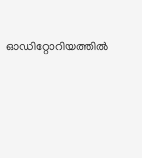ഓഡിറ്റോറിയത്തിൽ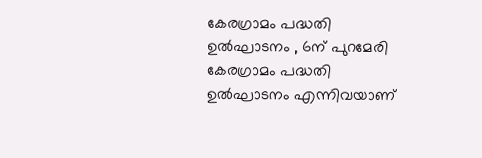കേരഗ്രാമം പദ്ധതി ഉൽഘാടനം , 6ന് പുറമേരി കേരഗ്രാമം പദ്ധതി ഉൽഘാടനം എന്നിവയാണ്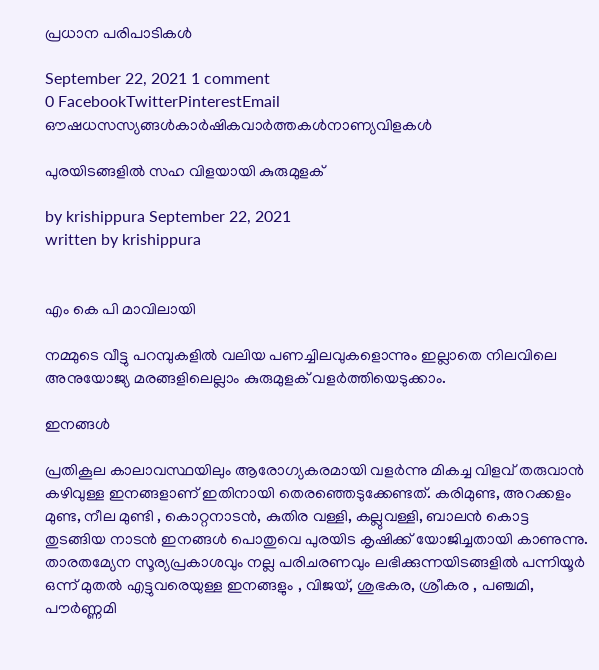പ്രധാന പരിപാടികൾ

September 22, 2021 1 comment
0 FacebookTwitterPinterestEmail
ഔഷധസസ്യങ്ങൾകാർഷികവാർത്തകൾനാണ്യവിളകൾ

പുരയിടങ്ങളിൽ സഹ വിളയായി കുരുമുളക്

by krishippura September 22, 2021
written by krishippura


എം കെ പി മാവിലായി

നമ്മുടെ വീട്ടു പറമ്പുകളിൽ വലിയ പണച്ചിലവുകളൊന്നും ഇല്ലാതെ നിലവിലെ അനുയോജ്യ മരങ്ങളിലെല്ലാം കുരുമുളക് വളർത്തിയെടുക്കാം.

ഇനങ്ങൾ

പ്രതികൂല കാലാവസ്ഥയിലും ആരോഗ്യകരമായി വളർന്നു മികച്ച വിളവ് തരുവാൻ കഴിവുള്ള ഇനങ്ങളാണ് ഇതിനായി തെരഞ്ഞെടുക്കേണ്ടത്. കരിമുണ്ട, അറക്കളം മുണ്ട, നീല മുണ്ടി , കൊറ്റനാടൻ, കുതിര വള്ളി, കല്ലുവള്ളി, ബാലൻ കൊട്ട തുടങ്ങിയ നാടൻ ഇനങ്ങൾ പൊതുവെ പുരയിട കൃഷിക്ക് യോജിച്ചതായി കാണുന്നു. താരതമ്യേന സൂര്യപ്രകാശവും നല്ല പരിചരണവും ലഭിക്കുന്നയിടങ്ങളിൽ പന്നിയൂർ ഒന്ന് മുതൽ എട്ടുവരെയുള്ള ഇനങ്ങളും , വിജയ്, ശുഭകര, ശ്രീകര , പഞ്ചമി, പൗർണ്ണമി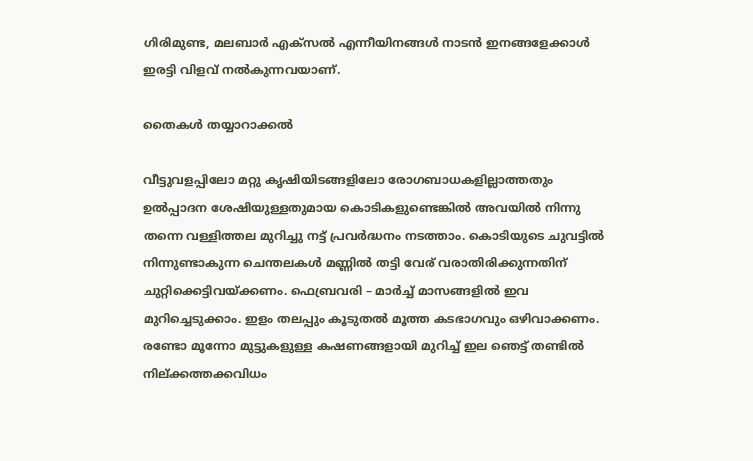ഗിരിമുണ്ട, മലബാർ എക്സൽ എന്നീയിനങ്ങൾ നാടൻ ഇനങ്ങളേക്കാൾ ഇരട്ടി വിളവ് നൽകുന്നവയാണ്.

തൈകൾ തയ്യാറാക്കൽ

വീട്ടുവളപ്പിലോ മറ്റു കൃഷിയിടങ്ങളിലോ രോഗബാധകളില്ലാത്തതും ഉൽപ്പാദന ശേഷിയുള്ളതുമായ കൊടികളുണ്ടെങ്കിൽ അവയിൽ നിന്നു തന്നെ വള്ളിത്തല മുറിച്ചു നട്ട് പ്രവർദ്ധനം നടത്താം. കൊടിയുടെ ചുവട്ടിൽ നിന്നുണ്ടാകുന്ന ചെന്തലകൾ മണ്ണിൽ തട്ടി വേര് വരാതിരിക്കുന്നതിന് ചുറ്റിക്കെട്ടിവയ്ക്കണം. ഫെബ്രവരി – മാർച്ച് മാസങ്ങളിൽ ഇവ മുറിച്ചെടുക്കാം. ഇളം തലപ്പും കൂടുതൽ മൂത്ത കടഭാഗവും ഒഴിവാക്കണം. രണ്ടോ മൂന്നോ മുട്ടുകളുള്ള കഷണങ്ങളായി മുറിച്ച് ഇല ഞെട്ട് തണ്ടിൽ നില്ക്കത്തക്കവിധം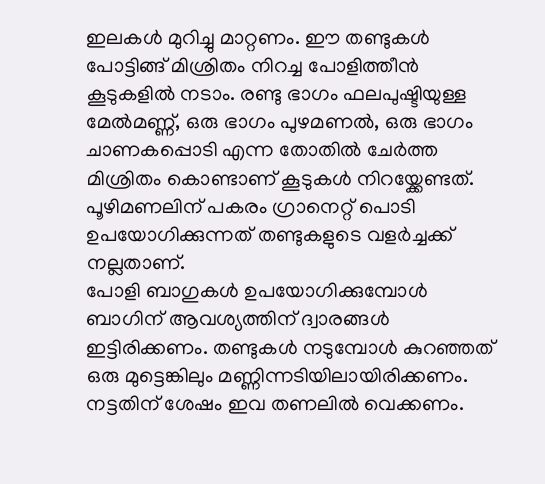ഇലകൾ മുറിച്ചു മാറ്റണം. ഈ തണ്ടുകൾ പോട്ടിങ്ങ് മിശ്രിതം നിറച്ച പോളിത്തീൻ കൂടുകളിൽ നടാം. രണ്ടു ഭാഗം ഫലപുഷ്ടിയുള്ള മേൽമണ്ണ്, ഒരു ഭാഗം പുഴമണൽ, ഒരു ഭാഗം ചാണകപ്പൊടി എന്ന തോതിൽ ചേർത്ത മിശ്രിതം കൊണ്ടാണ് കൂടുകൾ നിറയ്ക്കേണ്ടത്.
പൂഴിമണലിന് പകരം ഗ്രാനെറ്റ് പൊടി ഉപയോഗിക്കുന്നത് തണ്ടുകളുടെ വളർച്ചക്ക് നല്ലതാണ്.
പോളി ബാഗുകൾ ഉപയോഗിക്കുമ്പോൾ ബാഗിന് ആവശ്യത്തിന് ദ്വാരങ്ങൾ ഇട്ടിരിക്കണം. തണ്ടുകൾ നടുമ്പോൾ കുറഞ്ഞത് ഒരു മുട്ടെങ്കിലും മണ്ണിന്നടിയിലായിരിക്കണം. നട്ടതിന് ശേഷം ഇവ തണലിൽ വെക്കണം.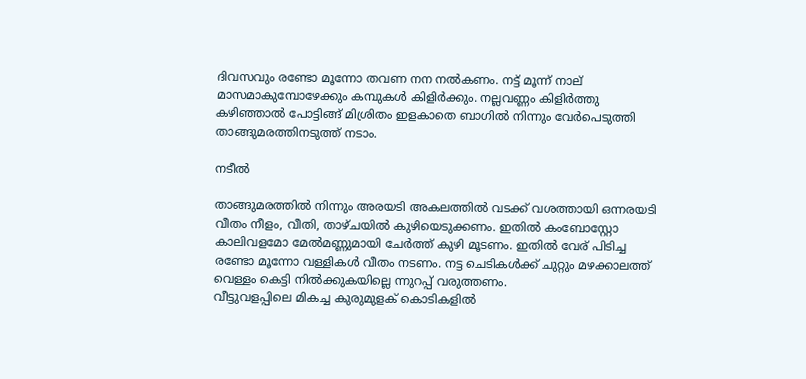ദിവസവും രണ്ടോ മൂന്നോ തവണ നന നൽകണം. നട്ട് മൂന്ന് നാല് മാസമാകുമ്പോഴേക്കും കമ്പുകൾ കിളിർക്കും. നല്ലവണ്ണം കിളിർത്തു കഴിഞ്ഞാൽ പോട്ടിങ്ങ് മിശ്രിതം ഇളകാതെ ബാഗിൽ നിന്നും വേർപെടുത്തി താങ്ങുമരത്തിനടുത്ത് നടാം.

നടീൽ

താങ്ങുമരത്തിൽ നിന്നും അരയടി അകലത്തിൽ വടക്ക് വശത്തായി ഒന്നരയടി വീതം നീളം, വീതി, താഴ്ചയിൽ കുഴിയെടുക്കണം. ഇതിൽ കംബോസ്റ്റോ കാലിവളമോ മേൽമണ്ണുമായി ചേർത്ത് കുഴി മൂടണം. ഇതിൽ വേര് പിടിച്ച രണ്ടോ മൂന്നോ വള്ളികൾ വീതം നടണം. നട്ട ചെടികൾക്ക് ചുറ്റും മഴക്കാലത്ത് വെള്ളം കെട്ടി നിൽക്കുകയില്ലെ ന്നുറപ്പ് വരുത്തണം.
വീട്ടുവളപ്പിലെ മികച്ച കുരുമുളക് കൊടികളിൽ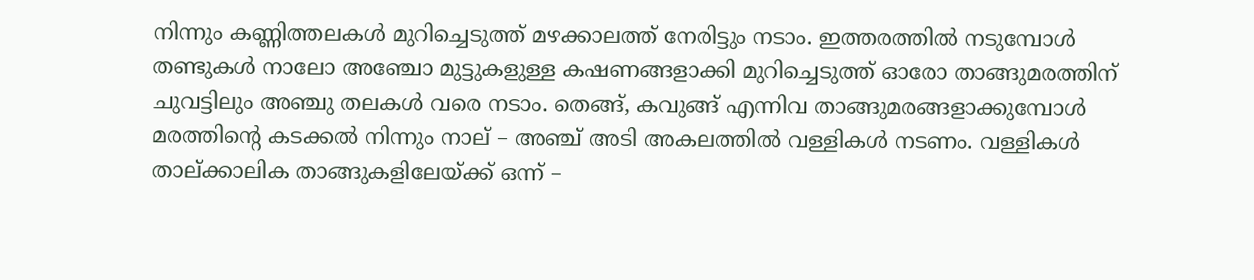നിന്നും കണ്ണിത്തലകൾ മുറിച്ചെടുത്ത് മഴക്കാലത്ത് നേരിട്ടും നടാം. ഇത്തരത്തിൽ നടുമ്പോൾ തണ്ടുകൾ നാലോ അഞ്ചോ മുട്ടുകളുള്ള കഷണങ്ങളാക്കി മുറിച്ചെടുത്ത് ഓരോ താങ്ങുമരത്തിന് ചുവട്ടിലും അഞ്ചു തലകൾ വരെ നടാം. തെങ്ങ്, കവുങ്ങ് എന്നിവ താങ്ങുമരങ്ങളാക്കുമ്പോൾ മരത്തിന്റെ കടക്കൽ നിന്നും നാല് – അഞ്ച് അടി അകലത്തിൽ വള്ളികൾ നടണം. വള്ളികൾ താല്ക്കാലിക താങ്ങുകളിലേയ്ക്ക് ഒന്ന് –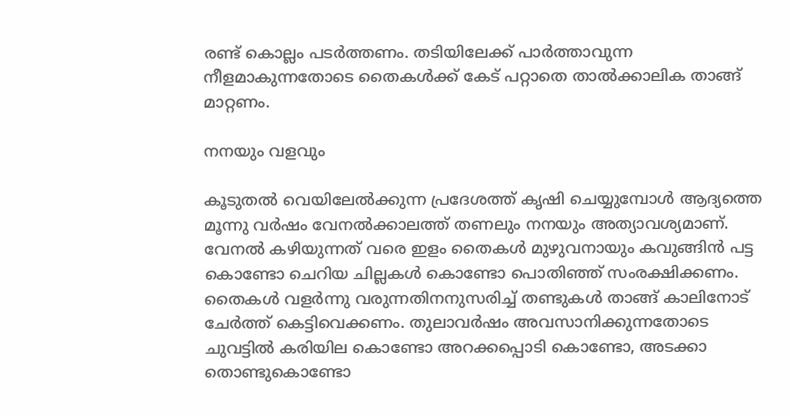രണ്ട് കൊല്ലം പടർത്തണം. തടിയിലേക്ക് പാർത്താവുന്ന നീളമാകുന്നതോടെ തൈകൾക്ക് കേട് പറ്റാതെ താൽക്കാലിക താങ്ങ് മാറ്റണം.

നനയും വളവും

കൂടുതൽ വെയിലേൽക്കുന്ന പ്രദേശത്ത് കൃഷി ചെയ്യുമ്പോൾ ആദ്യത്തെ മൂന്നു വർഷം വേനൽക്കാലത്ത് തണലും നനയും അത്യാവശ്യമാണ്. വേനൽ കഴിയുന്നത് വരെ ഇളം തൈകൾ മുഴുവനായും കവുങ്ങിൻ പട്ട കൊണ്ടോ ചെറിയ ചില്ലകൾ കൊണ്ടോ പൊതിഞ്ഞ് സംരക്ഷിക്കണം.
തൈകൾ വളർന്നു വരുന്നതിനനുസരിച്ച് തണ്ടുകൾ താങ്ങ് കാലിനോട് ചേർത്ത് കെട്ടിവെക്കണം. തുലാവർഷം അവസാനിക്കുന്നതോടെ ചുവട്ടിൽ കരിയില കൊണ്ടോ അറക്കപ്പൊടി കൊണ്ടോ, അടക്കാ തൊണ്ടുകൊണ്ടോ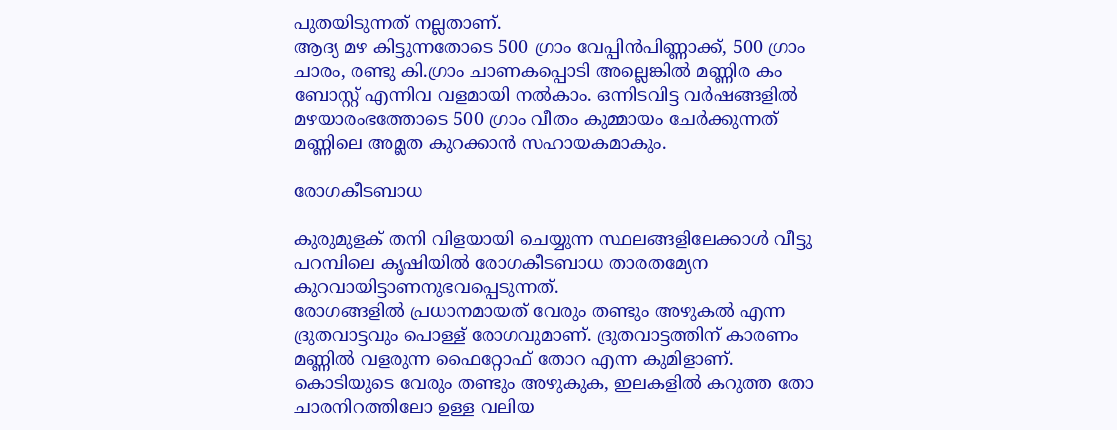പുതയിടുന്നത് നല്ലതാണ്.
ആദ്യ മഴ കിട്ടുന്നതോടെ 500 ഗ്രാം വേപ്പിൻപിണ്ണാക്ക്, 500 ഗ്രാം ചാരം, രണ്ടു കി.ഗ്രാം ചാണകപ്പൊടി അല്ലെങ്കിൽ മണ്ണിര കം ബോസ്റ്റ് എന്നിവ വളമായി നൽകാം. ഒന്നിടവിട്ട വർഷങ്ങളിൽ മഴയാരംഭത്തോടെ 500 ഗ്രാം വീതം കുമ്മായം ചേർക്കുന്നത് മണ്ണിലെ അമ്ലത കുറക്കാൻ സഹായകമാകും.

രോഗകീടബാധ

കുരുമുളക് തനി വിളയായി ചെയ്യുന്ന സ്ഥലങ്ങളിലേക്കാൾ വീട്ടു പറമ്പിലെ കൃഷിയിൽ രോഗകീടബാധ താരതമ്യേന കുറവായിട്ടാണനുഭവപ്പെടുന്നത്.
രോഗങ്ങളിൽ പ്രധാനമായത് വേരും തണ്ടും അഴുകൽ എന്ന ദ്രുതവാട്ടവും പൊള്ള് രോഗവുമാണ്. ദ്രുതവാട്ടത്തിന് കാരണം മണ്ണിൽ വളരുന്ന ഫൈറ്റോഫ് തോറ എന്ന കുമിളാണ്. കൊടിയുടെ വേരും തണ്ടും അഴുകുക, ഇലകളിൽ കറുത്ത തോ ചാരനിറത്തിലോ ഉള്ള വലിയ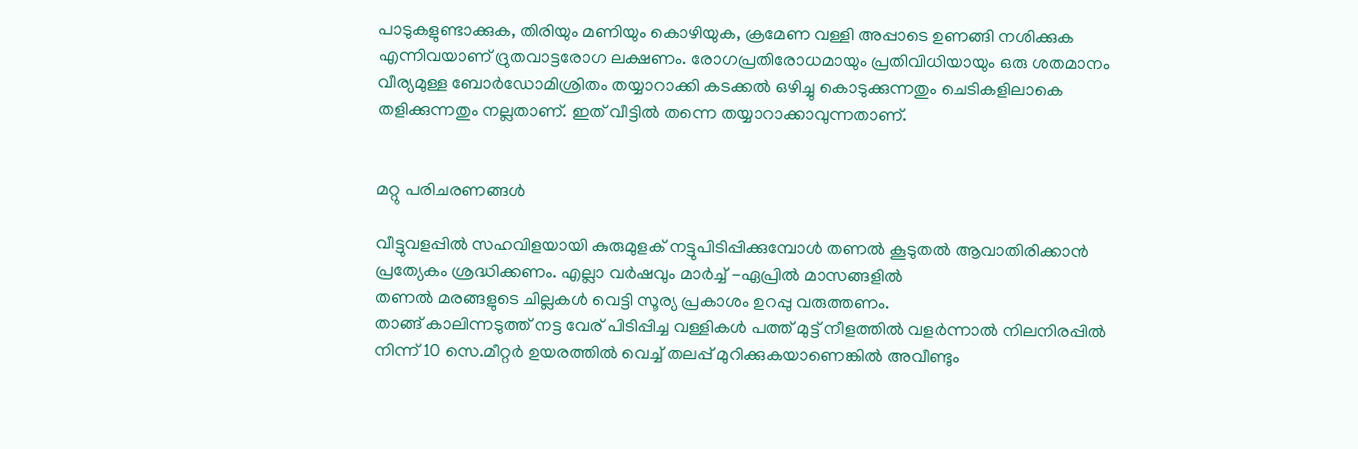പാടുകളുണ്ടാക്കുക, തിരിയും മണിയും കൊഴിയുക, ക്രമേണ വള്ളി അപ്പാടെ ഉണങ്ങി നശിക്കുക എന്നിവയാണ് ദ്രുതവാട്ടരോഗ ലക്ഷണം. രോഗപ്രതിരോധമായും പ്രതിവിധിയായും ഒരു ശതമാനം വീര്യമുള്ള ബോർഡോമിശ്രിതം തയ്യാറാക്കി കടക്കൽ ഒഴിച്ചു കൊടുക്കുന്നതും ചെടികളിലാകെ തളിക്കുന്നതും നല്ലതാണ്. ഇത് വീട്ടിൽ തന്നെ തയ്യാറാക്കാവുന്നതാണ്.


മറ്റു പരിചരണങ്ങൾ

വീട്ടുവളപ്പിൽ സഹവിളയായി കുരുമുളക് നട്ടുപിടിപ്പിക്കുമ്പോൾ തണൽ കൂടുതൽ ആവാതിരിക്കാൻ പ്രത്യേകം ശ്രദ്ധിക്കണം. എല്ലാ വർഷവും മാർച്ച് -ഏപ്രിൽ മാസങ്ങളിൽ
തണൽ മരങ്ങളുടെ ചില്ലകൾ വെട്ടി സൂര്യ പ്രകാശം ഉറപ്പു വരുത്തണം.
താങ്ങ് കാലിന്നടുത്ത് നട്ട വേര് പിടിപ്പിച്ച വള്ളികൾ പത്ത് മുട്ട് നീളത്തിൽ വളർന്നാൽ നിലനിരപ്പിൽ നിന്ന് 10 സെ.മീറ്റർ ഉയരത്തിൽ വെച്ച് തലപ്പ് മുറിക്കുകയാണെങ്കിൽ അവീണ്ടും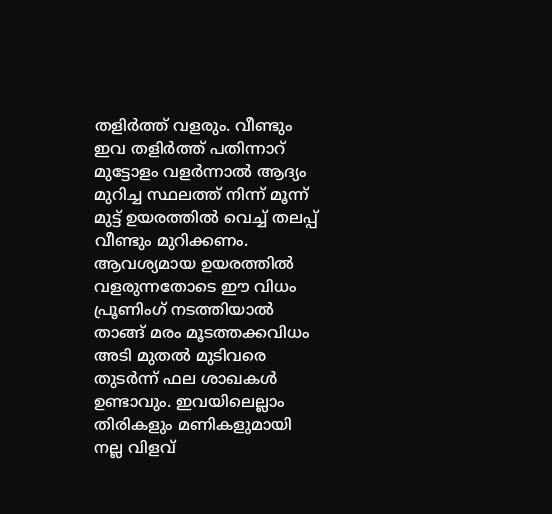തളിർത്ത് വളരും. വീണ്ടും ഇവ തളിർത്ത് പതിന്നാറ് മുട്ടോളം വളർന്നാൽ ആദ്യം മുറിച്ച സ്ഥലത്ത് നിന്ന് മൂന്ന് മുട്ട് ഉയരത്തിൽ വെച്ച് തലപ്പ് വീണ്ടും മുറിക്കണം. ആവശ്യമായ ഉയരത്തിൽ വളരുന്നതോടെ ഈ വിധം പ്രൂണിംഗ് നടത്തിയാൽ താങ്ങ് മരം മൂടത്തക്കവിധം അടി മുതൽ മുടിവരെ തുടർന്ന് ഫല ശാഖകൾ ഉണ്ടാവും. ഇവയിലെല്ലാം തിരികളും മണികളുമായി നല്ല വിളവ്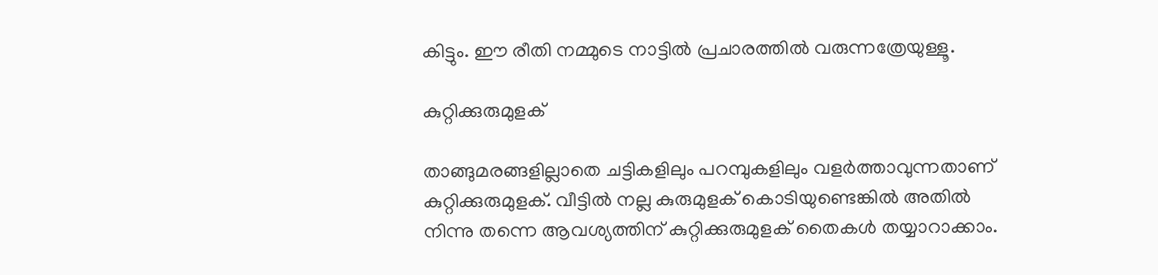കിട്ടും. ഈ രീതി നമ്മുടെ നാട്ടിൽ പ്രചാരത്തിൽ വരുന്നത്രേയുള്ളൂ.

കുറ്റിക്കുരുമുളക്

താങ്ങുമരങ്ങളില്ലാതെ ചട്ടികളിലും പറമ്പുകളിലും വളർത്താവുന്നതാണ് കുറ്റിക്കുരുമുളക്. വീട്ടിൽ നല്ല കുരുമുളക് കൊടിയുണ്ടെങ്കിൽ അതിൽ നിന്നു തന്നെ ആവശ്യത്തിന് കുറ്റിക്കുരുമുളക് തൈകൾ തയ്യാറാക്കാം.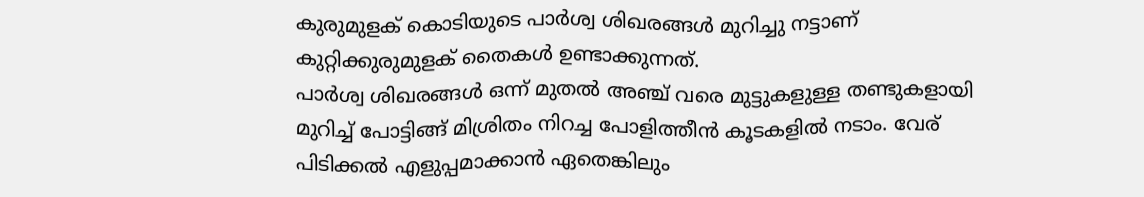കുരുമുളക് കൊടിയുടെ പാർശ്വ ശിഖരങ്ങൾ മുറിച്ചു നട്ടാണ് കുറ്റിക്കുരുമുളക് തൈകൾ ഉണ്ടാക്കുന്നത്.
പാർശ്വ ശിഖരങ്ങൾ ഒന്ന് മുതൽ അഞ്ച് വരെ മുട്ടുകളുള്ള തണ്ടുകളായി മുറിച്ച് പോട്ടിങ്ങ് മിശ്രിതം നിറച്ച പോളിത്തീൻ കൂടകളിൽ നടാം. വേര് പിടിക്കൽ എളുപ്പമാക്കാൻ ഏതെങ്കിലും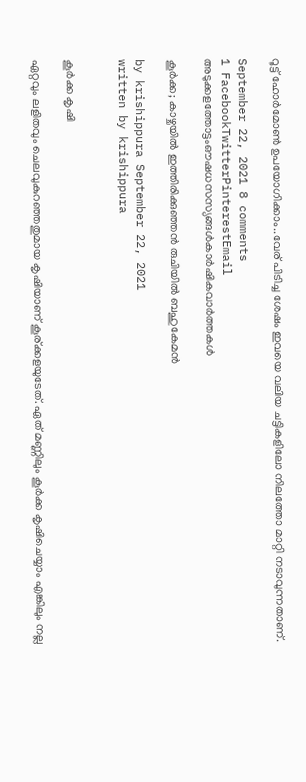റൂട്ട് ഹോർമോൺ ഉപയോഗിക്കാം..വേര് പിടിച്ച ശേഷം ഇവയെ വലിയ ചട്ടികളിലോ നിലത്തോ മാറ്റി നടാവുന്നതാണ്.

September 22, 2021 8 comments
1 FacebookTwitterPinterestEmail
അടുക്കളത്തോട്ടംഔഷധസസ്യങ്ങൾകാർഷികവാർത്തകൾ

കൂര്‍ക്ക; കാഴ്ചയില്‍ ഇത്തിരിക്കുഞ്ഞൻ രുചിയിൽ ബഹുകേമൻ

by krishippura September 22, 2021
written by krishippura


കൂർക്ക കൃഷി

ഏറ്റവും ലളിതവും ചെലവുകുറഞ്ഞതുമായ കൃഷിയാണ് കൂര്ക്കളയുടേത്. ഏത് മണ്ണിലും കൂർക്ക കൃഷിചെയ്യാം എങ്കിലും നല്ല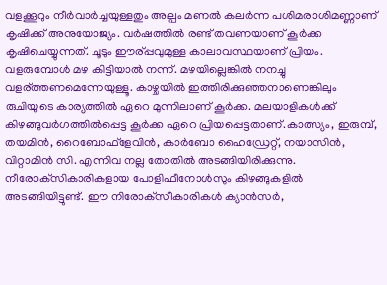വളക്കൂറും നീർവാർച്ചയുള്ളതും അല്പം മണൽ കലർന്ന പശിമരാശിമണ്ണാണ് കൃഷിക്ക് അനുയോജ്യം. വർഷത്തിൽ രണ്ട് തവണയാണ് കൂർക്ക കൃഷിചെയ്യുന്നത്. ചൂടും ഈര്പ്പവുമുള്ള കാലാവസ്ഥയാണ് പ്രിയം. വളരുമ്പോള്‍ മഴ കിട്ടിയാല്‍ നന്ന്. മഴയില്ലെങ്കില്‍ നനച്ചു വളര്ത്തണമെന്നേയുള്ളൂ. കാഴ്ചയില്‍ ഇത്തിരിക്കുഞ്ഞനാണെങ്കിലും രുചിയുടെ കാര്യത്തില്‍ ഏറെ മുന്നിലാണ് കൂര്‍ക്ക. മലയാളികള്‍ക്ക് കിഴങ്ങുവര്‍ഗത്തില്‍പ്പെട്ട കൂര്‍ക്ക ഏറെ പ്രിയപ്പെട്ടതാണ്.കാത്സ്യം, ഇരുമ്പ്, തയമിന്‍, റൈബോഫ്‌ളേവിന്‍, കാര്‍ബോ ഹൈഡ്രേറ്റ്, നയാസിന്‍, വിറ്റാമിന്‍ സി. എന്നിവ നല്ല തോതില്‍ അടങ്ങിയിരിക്കുന്നു. നീരോക്‌സികാരികളായ പോളിഫീനോള്‍സും കിഴങ്ങുകളില്‍ അടങ്ങിയിട്ടുണ്ട്. ഈ നിരോക്‌സീകാരികള്‍ ക്യാന്‍സര്‍,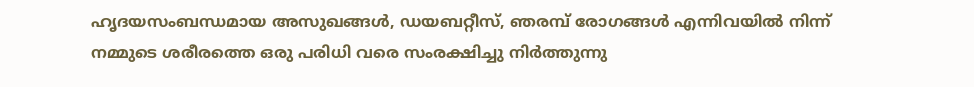ഹൃദയസംബന്ധമായ അസുഖങ്ങള്‍, ഡയബറ്റീസ്, ഞരമ്പ് രോഗങ്ങള്‍ എന്നിവയില്‍ നിന്ന് നമ്മുടെ ശരീരത്തെ ഒരു പരിധി വരെ സംരക്ഷിച്ചു നിര്‍ത്തുന്നു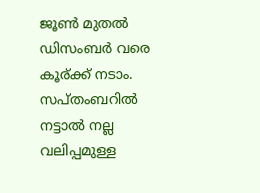ജൂണ്‍ മുതല്‍ ഡിസംബര്‍ വരെ കൂര്ക്ക് നടാം. സപ്തംബറില്‍ നട്ടാല്‍ നല്ല വലിപ്പമുള്ള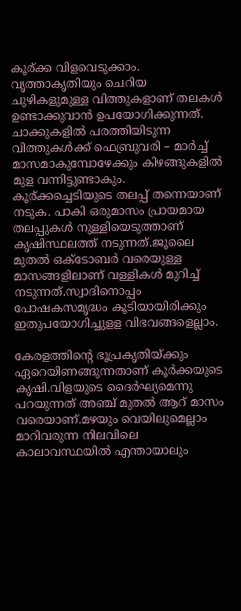കൂര്ക്ക വിളവെടുക്കാം. വൃത്താകൃതിയും ചെറിയ ചുഴികളുമുള്ള വിത്തുകളാണ് തലകൾ ഉണ്ടാക്കുവാൻ ഉപയോഗിക്കുന്നത്. ചാക്കുകളിൽ പരത്തിയിടുന്ന വിത്തുകള്‍ക്ക് ഫെബ്രുവരി – മാർച്ച് മാസമാകുമ്പോഴേക്കും കിഴങ്ങുകളിൽ മുള വന്നിട്ടുണ്ടാകും. കൂര്ക്കച്ചെടിയുടെ തലപ്പ് തന്നെയാണ് നടുക. പാകി ഒരുമാസം പ്രായമായ തലപ്പുകൾ നുള്ളിയെടുത്താണ് കൃഷിസ്ഥലത്ത് നടുന്നത്.ജൂലൈ മുതൽ ഒക്ടോബർ വരെയുള്ള മാസങ്ങളിലാണ് വള്ളികൾ മുറിച്ച് നടുന്നത്.സ്വാദിനൊപ്പം പോഷകസമൃദ്ധം കൂടിയായിരിക്കും ഇതുപയോഗിച്ചുളള വിഭവങ്ങളെല്ലാം.

കേരളത്തിന്റെ ഭൂപ്രകൃതിയ്ക്കും ഏറെയിണങ്ങുന്നതാണ് കൂര്‍ക്കയുടെ കൃഷി.വിളയുടെ ദൈര്‍ഘ്യമെന്നു പറയുന്നത് അഞ്ച് മുതല്‍ ആറ് മാസം വരെയാണ്.മഴയും വെയിലുമെല്ലാം മാറിവരുന്ന നിലവിലെ കാലാവസ്ഥയില്‍ എന്തായാലും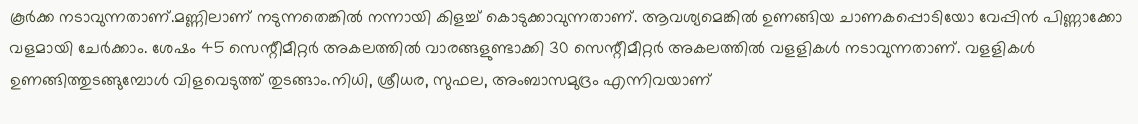കൂര്‍ക്ക നടാവുന്നതാണ്.മണ്ണിലാണ് നടുന്നതെങ്കില്‍ നന്നായി കിളച്ച് കൊടുക്കാവുന്നതാണ്. ആവശ്യമെങ്കില്‍ ഉണങ്ങിയ ചാണകപ്പൊടിയോ വേപ്പിന്‍ പിണ്ണാക്കോ വളമായി ചേര്‍ക്കാം. ശേഷം 45 സെന്റീമീറ്റര്‍ അകലത്തില്‍ വാരങ്ങളുണ്ടാക്കി 30 സെന്റീമീറ്റര്‍ അകലത്തില്‍ വളളികള്‍ നടാവുന്നതാണ്. വളളികള്‍ ഉണങ്ങിത്തുടങ്ങുമ്പോള്‍ വിളവെടുത്ത് തുടങ്ങാം.നിധി, ശ്രീധര, സുഫല, അംബാസമുദ്രം എന്നിവയാണ്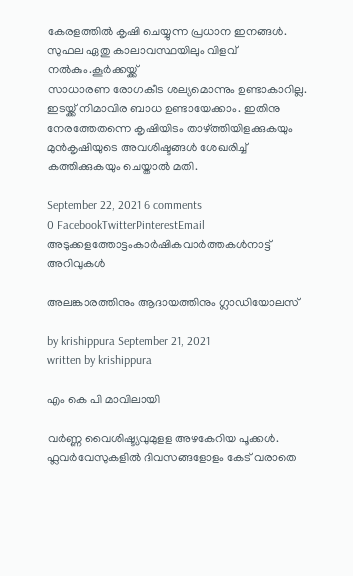കേരളത്തില്‍ കൃഷി ചെയ്യുന്ന പ്രധാന ഇനങ്ങള്‍. സുഫല ഏതു കാലാവസ്ഥയിലും വിളവ് നല്‍കും.കൂര്‍ക്കയ്ക്ക്
സാധാരണ രോഗകീട ശല്യമൊന്നും ഉണ്ടാകാറില്ല. ഇടയ്ക്ക് നിമാവിര ബാധ ഉണ്ടായേക്കാം. ഇതിനു നേരത്തേതന്നെ കൃഷിയിടം താഴ്ത്തിയിളക്കുകയും മുന്‍കൃഷിയുടെ അവശിഷ്ടങ്ങള്‍ ശേഖരിച്ച് കത്തിക്കുകയും ചെയ്താല്‍ മതി.

September 22, 2021 6 comments
0 FacebookTwitterPinterestEmail
അടുക്കളത്തോട്ടംകാർഷികവാർത്തകൾനാട്ട് അറിവുകൾ

അലങ്കാരത്തിനും ആദായത്തിനും ഗ്ലാഡിയോലസ്

by krishippura September 21, 2021
written by krishippura

എം കെ പി മാവിലായി

വർണ്ണ വൈശിഷ്ട്യവുമുളള അഴകേറിയ പൂക്കൾ. ഫ്ലവർവേസുകളിൽ ദിവസങ്ങളോളം കേട് വരാതെ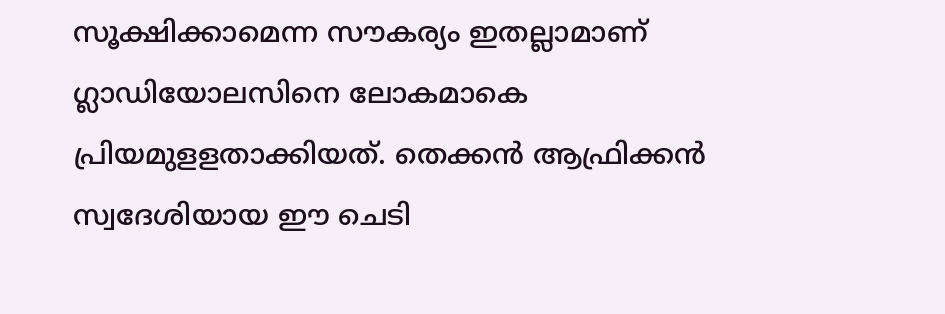സൂക്ഷിക്കാമെന്ന സൗകര്യം ഇതല്ലാമാണ് ഗ്ലാഡിയോലസിനെ ലോകമാകെ പ്രിയമുളളതാക്കിയത്. തെക്കൻ ആഫ്രിക്കൻ സ്വദേശിയായ ഈ ചെടി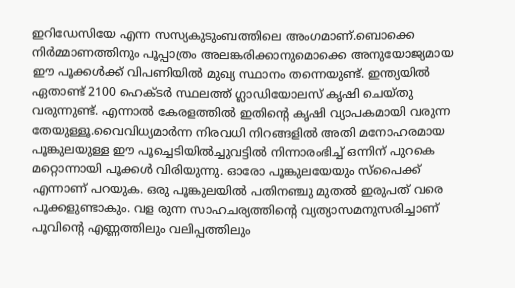ഇറിഡേസിയേ എന്ന സസ്യകുടുംബത്തിലെ അംഗമാണ്.ബൊക്കെ നിർമ്മാണത്തിനും പൂപ്പാത്രം അലങ്കരിക്കാനുമൊക്കെ അനുയോജ്യമായ ഈ പൂക്കൾക്ക് വിപണിയിൽ മുഖ്യ സ്ഥാനം തന്നെയുണ്ട്. ഇന്ത്യയിൽ ഏതാണ്ട് 2100 ഹെക്ടർ സ്ഥലത്ത് ഗ്ലാഡിയോലസ് കൃഷി ചെയ്തു വരുന്നുണ്ട്. എന്നാൽ കേരളത്തിൽ ഇതിന്റെ കൃഷി വ്യാപകമായി വരുന്ന തേയുള്ളൂ.വൈവിധ്യമാർന്ന നിരവധി നിറങ്ങളിൽ അതി മനോഹരമായ പൂങ്കുലയുള്ള ഈ പൂച്ചെടിയിൽച്ചുവട്ടിൽ നിന്നാരംഭിച്ച് ഒന്നിന് പുറകെ മറ്റൊന്നായി പൂക്കൾ വിരിയുന്നു. ഓരോ പൂങ്കുലയേയും സ്‌പൈക്ക് എന്നാണ് പറയുക. ഒരു പൂങ്കുലയിൽ പതിനഞ്ചു മുതൽ ഇരുപത് വരെ പൂക്കളുണ്ടാകും. വള രുന്ന സാഹചര്യത്തിന്റെ വ്യത്യാസമനുസരിച്ചാണ് പൂവിന്റെ എണ്ണത്തിലും വലിപ്പത്തിലും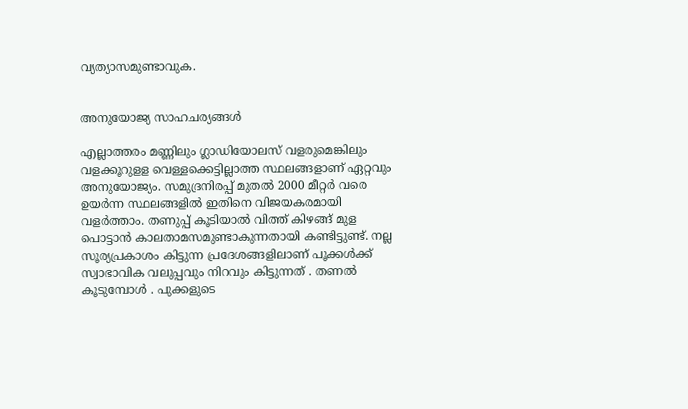വ്യത്യാസമുണ്ടാവുക.


അനുയോജ്യ സാഹചര്യങ്ങൾ

എല്ലാത്തരം മണ്ണിലും ഗ്ലാഡിയോലസ് വളരുമെങ്കിലും വളക്കൂറുളള വെള്ളക്കെട്ടില്ലാത്ത സ്ഥലങ്ങളാണ് ഏറ്റവും അനുയോജ്യം. സമുദ്രനിരപ്പ് മുതൽ 2000 മീറ്റർ വരെ ഉയർന്ന സ്ഥലങ്ങളിൽ ഇതിനെ വിജയകരമായി വളർത്താം. തണുപ്പ് കൂടിയാൽ വിത്ത് കിഴങ്ങ് മുള പൊട്ടാൻ കാലതാമസമുണ്ടാകുന്നതായി കണ്ടിട്ടുണ്ട്. നല്ല സൂര്യപ്രകാശം കിട്ടുന്ന പ്രദേശങ്ങളിലാണ് പൂക്കൾക്ക് സ്വാഭാവിക വലുപ്പവും നിറവും കിട്ടുന്നത് . തണൽ കൂടുമ്പോൾ . പുക്കളുടെ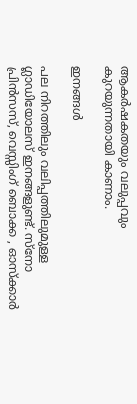ആകർഷകതയും വലുപ്പവും കുറയുന്നതായി കാണാം.

ഇനങ്ങൾ

പല നിറത്തിലും വലിപ്പത്തിലുമുള്ള ഗ്ലാഡിയോലസ് ഇനങ്ങളുണ്ട്. സ്നോ പ്രിൻസസ്, വെസ്സിംഗ് ബൊക്ക , ഓസ്ക്കാർ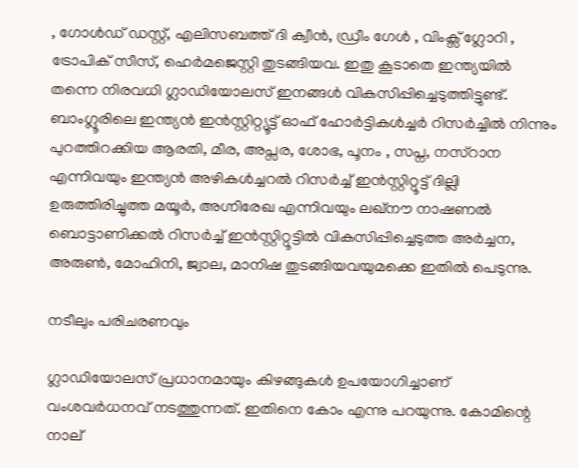, ഗോൾഡ് ഡസ്റ്റ്, എലിസബത്ത് ദി ക്വീൻ, ഡ്രീം ഗേൾ , വിംക്സ് ഗ്ലോറി , ട്രോപിക് സീസ്, ഹെർമജെസ്റ്റി തുടങ്ങിയവ. ഇതു കൂടാതെ ഇന്ത്യയിൽ തന്നെ നിരവധി ഗ്ലാഡിയോലസ് ഇനങ്ങൾ വികസിപ്പിച്ചെടുത്തിട്ടുണ്ട്. ബാംഗ്ലൂരിലെ ഇന്ത്യൻ ഇൻസ്റ്റിറ്റ്യൂട്ട് ഓഫ് ഹോർട്ടികൾച്ചർ റിസർച്ചിൽ നിന്നും പുറത്തിറക്കിയ ആരതി, മീര, അപ്സര, ശോഭ, പൂനം , സപ്ന, നസ്റാന എന്നിവയും ഇന്ത്യൻ അഴികൾച്ചറൽ റിസർച്ച് ഇൻസ്റ്റിറ്റൂട്ട് ദില്ലി ഉരുത്തിരിച്ചുത്ത മയൂർ, അഗ്നിരേഖ എന്നിവയും ലഖ്നൗ നാഷണൽ ബൊട്ടാണിക്കൽ റിസർച്ച് ഇൻസ്റ്റിറ്റൂട്ടിൽ വികസിപ്പിച്ചെടുത്ത അർച്ചന, അരുൺ, മോഹിനി, ജ്വാല, മാനിഷ തുടങ്ങിയവയുമക്കെ ഇതിൽ പെടുന്നു.

നടീലും പരിചരണവും

ഗ്ലാഡിയോലസ് പ്രധാനമായും കിഴങ്ങുകൾ ഉപയോഗിച്ചാണ് വംശവർധനവ് നടത്തുന്നത്. ഇതിനെ കോം എന്നു പറയുന്നു. കോമിന്റെ നാല്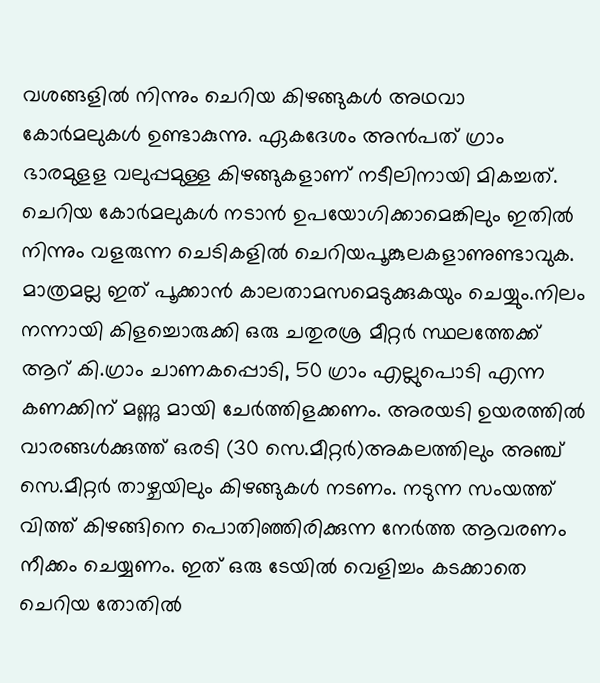വശങ്ങളിൽ നിന്നും ചെറിയ കിഴങ്ങുകൾ അഥവാ കോർമലുകൾ ഉണ്ടാകുന്നു. ഏകദേശം അൻപത് ഗ്രാം ഭാരമുളള വലുപ്പമുള്ള കിഴങ്ങുകളാണ് നടീലിനായി മികച്ചത്. ചെറിയ കോർമലുകൾ നടാൻ ഉപയോഗിക്കാമെങ്കിലും ഇതിൽ നിന്നും വളരുന്ന ചെടികളിൽ ചെറിയപൂങ്കുലകളാണുണ്ടാവുക. മാത്രമല്ല ഇത് പൂക്കാൻ കാലതാമസമെടുക്കുകയും ചെയ്യും.നിലം നന്നായി കിളച്ചൊരുക്കി ഒരു ചതുരശ്ര മീറ്റർ സ്ഥലത്തേക്ക് ആറ് കി.ഗ്രാം ചാണകപ്പൊടി, 50 ഗ്രാം എല്ലുപൊടി എന്ന കണക്കിന് മണ്ണു മായി ചേർത്തിളക്കണം. അരയടി ഉയരത്തിൽ വാരങ്ങൾക്കുത്ത് ഒരടി (30 സെ.മീറ്റർ)അകലത്തിലും അഞ്ച് സെ.മീറ്റർ താഴ്ചയിലും കിഴങ്ങുകൾ നടണം. നടുന്ന സംയത്ത് വിത്ത് കിഴങ്ങിനെ പൊതിഞ്ഞിരിക്കുന്ന നേർത്ത ആവരണം നീക്കം ചെയ്യണം. ഇത് ഒരു ടേയിൽ വെളിച്ചം കടക്കാതെ ചെറിയ തോതിൽ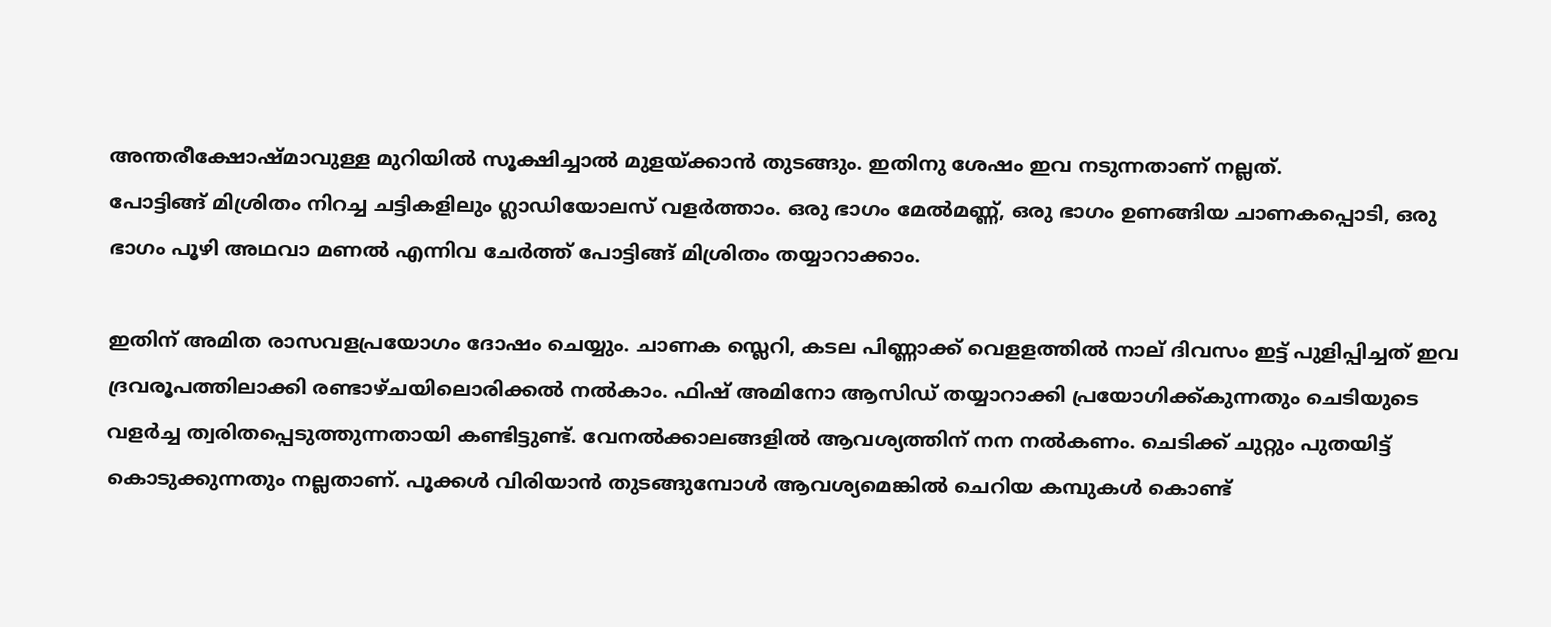അന്തരീക്ഷോഷ്മാവുള്ള മുറിയിൽ സൂക്ഷിച്ചാൽ മുളയ്ക്കാൻ തുടങ്ങും. ഇതിനു ശേഷം ഇവ നടുന്നതാണ് നല്ലത്.
പോട്ടിങ്ങ് മിശ്രിതം നിറച്ച ചട്ടികളിലും ഗ്ലാഡിയോലസ് വളർത്താം. ഒരു ഭാഗം മേൽമണ്ണ്, ഒരു ഭാഗം ഉണങ്ങിയ ചാണകപ്പൊടി, ഒരു ഭാഗം പൂഴി അഥവാ മണൽ എന്നിവ ചേർത്ത് പോട്ടിങ്ങ് മിശ്രിതം തയ്യാറാക്കാം.

ഇതിന് അമിത രാസവളപ്രയോഗം ദോഷം ചെയ്യും. ചാണക സ്ലെറി, കടല പിണ്ണാക്ക് വെളളത്തിൽ നാല് ദിവസം ഇട്ട് പുളിപ്പിച്ചത് ഇവ ദ്രവരൂപത്തിലാക്കി രണ്ടാഴ്ചയിലൊരിക്കൽ നൽകാം. ഫിഷ് അമിനോ ആസിഡ് തയ്യാറാക്കി പ്രയോഗിക്ക്കുന്നതും ചെടിയുടെ വളർച്ച ത്വരിതപ്പെടുത്തുന്നതായി കണ്ടിട്ടുണ്ട്. വേനൽക്കാലങ്ങളിൽ ആവശ്യത്തിന് നന നൽകണം. ചെടിക്ക് ചുറ്റും പുതയിട്ട് കൊടുക്കുന്നതും നല്ലതാണ്. പൂക്കൾ വിരിയാൻ തുടങ്ങുമ്പോൾ ആവശ്യമെങ്കിൽ ചെറിയ കമ്പുകൾ കൊണ്ട്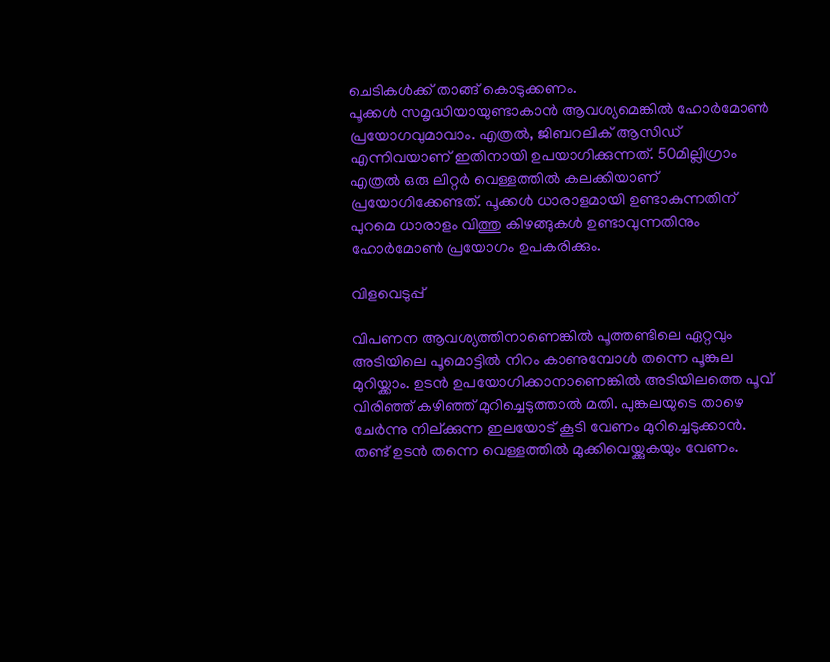ചെടികൾക്ക് താങ്ങ് കൊടുക്കണം.
പൂക്കൾ സമൃദ്ധിയായുണ്ടാകാൻ ആവശ്യമെങ്കിൽ ഹോർമോൺ പ്രയോഗവുമാവാം. എത്രൽ, ജിബറലിക് ആസിഡ് എന്നിവയാണ് ഇതിനായി ഉപയാഗിക്കുന്നത്. 50മില്ലിഗ്രാം എത്രൽ ഒരു ലിറ്റർ വെള്ളത്തിൽ കലക്കിയാണ് പ്രയോഗിക്കേണ്ടത്. പൂക്കൾ ധാരാളമായി ഉണ്ടാകുന്നതിന് പുറമെ ധാരാളം വിത്തു കിഴങ്ങുകൾ ഉണ്ടാവുന്നതിനും ഹോർമോൺ പ്രയോഗം ഉപകരിക്കും.

വിളവെടുപ്പ്

വിപണന ആവശ്യത്തിനാണെങ്കിൽ പൂത്തണ്ടിലെ ഏറ്റവും അടിയിലെ പൂമൊട്ടിൽ നിറം കാണുമ്പോൾ തന്നെ പൂങ്കുല മുറിയ്ക്കാം. ഉടൻ ഉപയോഗിക്കാനാണെങ്കിൽ അടിയിലത്തെ പൂവ് വിരിഞ്ഞ് കഴിഞ്ഞ് മുറിച്ചെടുത്താൽ മതി. പുങ്കലയുടെ താഴെ ചേർന്നു നില്ക്കുന്ന ഇലയോട് കൂടി വേണം മുറിച്ചെടുക്കാൻ. തണ്ട് ഉടൻ തന്നെ വെള്ളത്തിൽ മുക്കിവെയ്ക്കുകയും വേണം.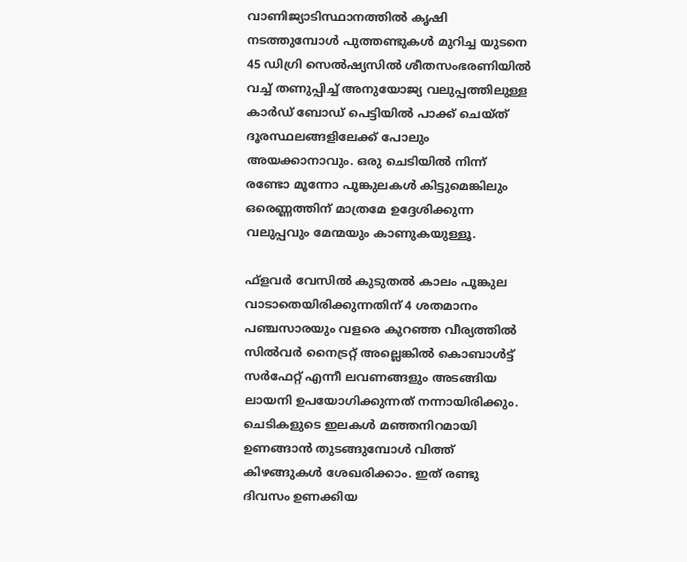വാണിജ്യാടിസ്ഥാനത്തിൽ കൃഷി നടത്തുമ്പോൾ പുത്തണ്ടുകൾ മുറിച്ച യുടനെ 45 ഡിഗ്രി സെൽഷ്യസിൽ ശീതസംഭരണിയിൽ വച്ച് തണുപ്പിച്ച് അനുയോജ്യ വലുപ്പത്തിലുള്ള കാർഡ് ബോഡ് പെട്ടിയിൽ പാക്ക് ചെയ്ത് ദൂരസ്ഥലങ്ങളിലേക്ക് പോലും അയക്കാനാവും. ഒരു ചെടിയിൽ നിന്ന് രണ്ടോ മൂന്നോ പൂങ്കുലകൾ കിട്ടുമെങ്കിലും ഒരെണ്ണത്തിന് മാത്രമേ ഉദ്ദേശിക്കുന്ന വലുപ്പവും മേന്മയും കാണുകയുള്ളൂ.

ഫ്ളവർ വേസിൽ കുടുതൽ കാലം പൂങ്കുല വാടാതെയിരിക്കുന്നതിന് 4 ശതമാനം പഞ്ചസാരയും വളരെ കുറഞ്ഞ വീര്യത്തിൽ സിൽവർ നൈട്രറ്റ് അല്ലെങ്കിൽ കൊബാൾട്ട് സർഫേറ്റ് എന്നീ ലവണങ്ങളും അടങ്ങിയ ലായനി ഉപയോഗിക്കുന്നത് നന്നായിരിക്കും.
ചെടികളുടെ ഇലകൾ മഞ്ഞനിറമായി ഉണങ്ങാൻ തുടങ്ങുമ്പോൾ വിത്ത് കിഴങ്ങുകൾ ശേഖരിക്കാം. ഇത് രണ്ടു ദിവസം ഉണക്കിയ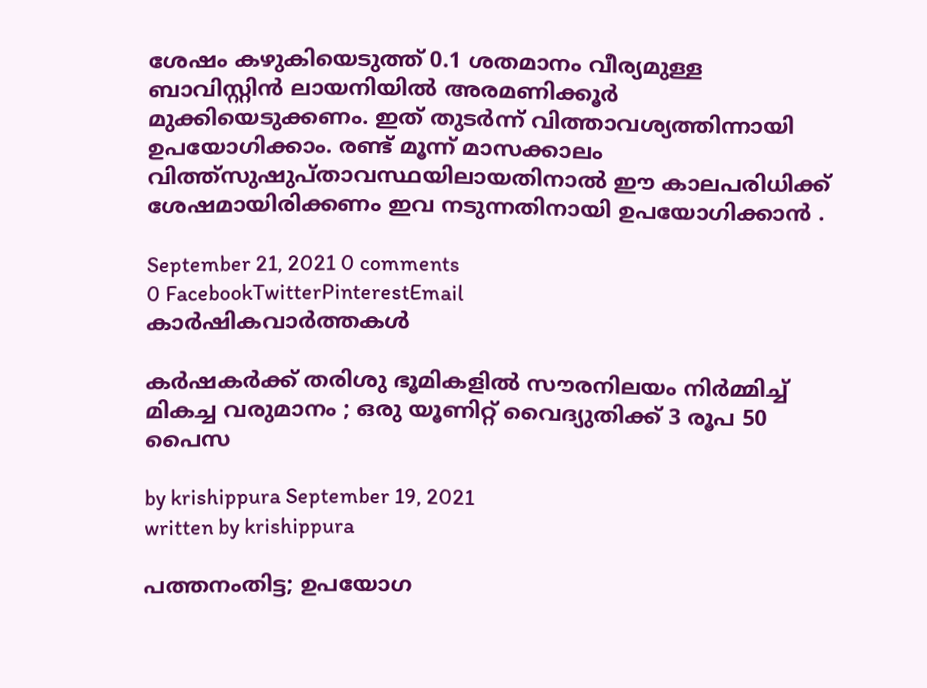ശേഷം കഴുകിയെടുത്ത് 0.1 ശതമാനം വീര്യമുള്ള ബാവിസ്റ്റിൻ ലായനിയിൽ അരമണിക്കൂർ മുക്കിയെടുക്കണം. ഇത് തുടർന്ന് വിത്താവശ്യത്തിന്നായി ഉപയോഗിക്കാം. രണ്ട് മൂന്ന് മാസക്കാലം വിത്ത്സുഷുപ്താവസ്ഥയിലായതിനാൽ ഈ കാലപരിധിക്ക് ശേഷമായിരിക്കണം ഇവ നടുന്നതിനായി ഉപയോഗിക്കാൻ .

September 21, 2021 0 comments
0 FacebookTwitterPinterestEmail
കാർഷികവാർത്തകൾ

കര്‍ഷകര്‍ക്ക് തരിശു ഭൂമികളില്‍ സൗരനിലയം നിർമ്മിച്ച് മികച്ച വരുമാനം ; ഒരു യൂണിറ്റ് വൈദ്യുതിക്ക് 3 രൂപ 50 പൈസ

by krishippura September 19, 2021
written by krishippura

പത്തനംതിട്ട; ഉപയോഗ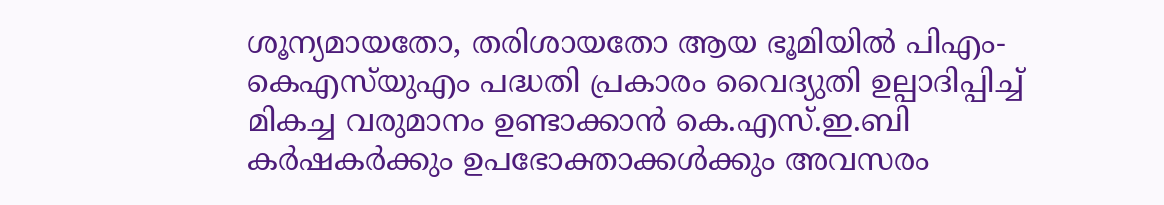ശൂന്യമായതോ, തരിശായതോ ആയ ഭൂമിയില്‍ പിഎം-കെഎസ്‌യുഎം പദ്ധതി പ്രകാരം വൈദ്യുതി ഉല്പാദിപ്പിച്ച് മികച്ച വരുമാനം ഉണ്ടാക്കാന്‍ കെ.എസ്.ഇ.ബി കര്‍ഷകര്‍ക്കും ഉപഭോക്താക്കള്‍ക്കും അവസരം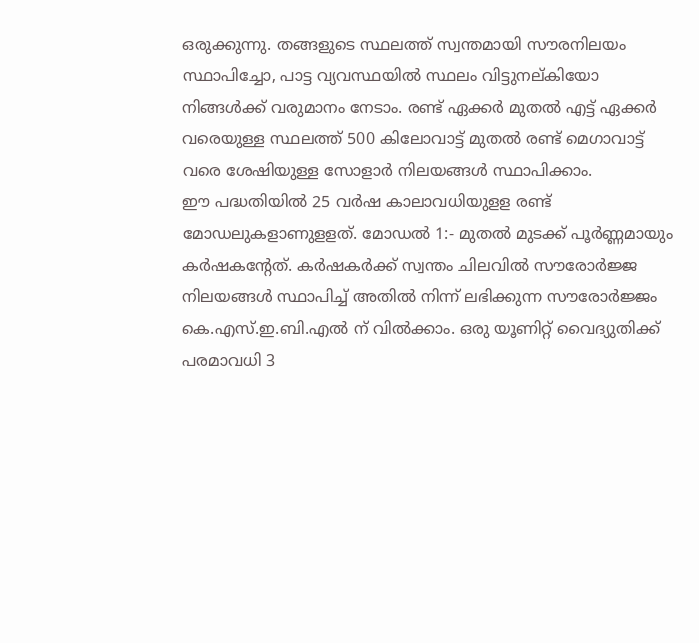ഒരുക്കുന്നു. തങ്ങളുടെ സ്ഥലത്ത് സ്വന്തമായി സൗരനിലയം സ്ഥാപിച്ചോ, പാട്ട വ്യവസ്ഥയില്‍ സ്ഥലം വിട്ടുനല്കിയോ നിങ്ങള്‍ക്ക് വരുമാനം നേടാം. രണ്ട് ഏക്കര്‍ മുതല്‍ എട്ട് ഏക്കര്‍ വരെയുള്ള സ്ഥലത്ത് 500 കിലോവാട്ട് മുതല്‍ രണ്ട് മെഗാവാട്ട് വരെ ശേഷിയുള്ള സോളാര്‍ നിലയങ്ങള്‍ സ്ഥാപിക്കാം.
ഈ പദ്ധതിയില്‍ 25 വര്‍ഷ കാലാവധിയുളള രണ്ട് മോഡലുകളാണുളളത്. മോഡല്‍ 1:- മുതല്‍ മുടക്ക് പൂര്‍ണ്ണമായും കര്‍ഷകന്റേത്. കര്‍ഷകര്‍ക്ക് സ്വന്തം ചിലവില്‍ സൗരോര്‍ജ്ജ നിലയങ്ങള്‍ സ്ഥാപിച്ച് അതില്‍ നിന്ന് ലഭിക്കുന്ന സൗരോര്‍ജ്ജം കെ.എസ്.ഇ.ബി.എല്‍ ന് വില്‍ക്കാം. ഒരു യൂണിറ്റ് വൈദ്യുതിക്ക് പരമാവധി 3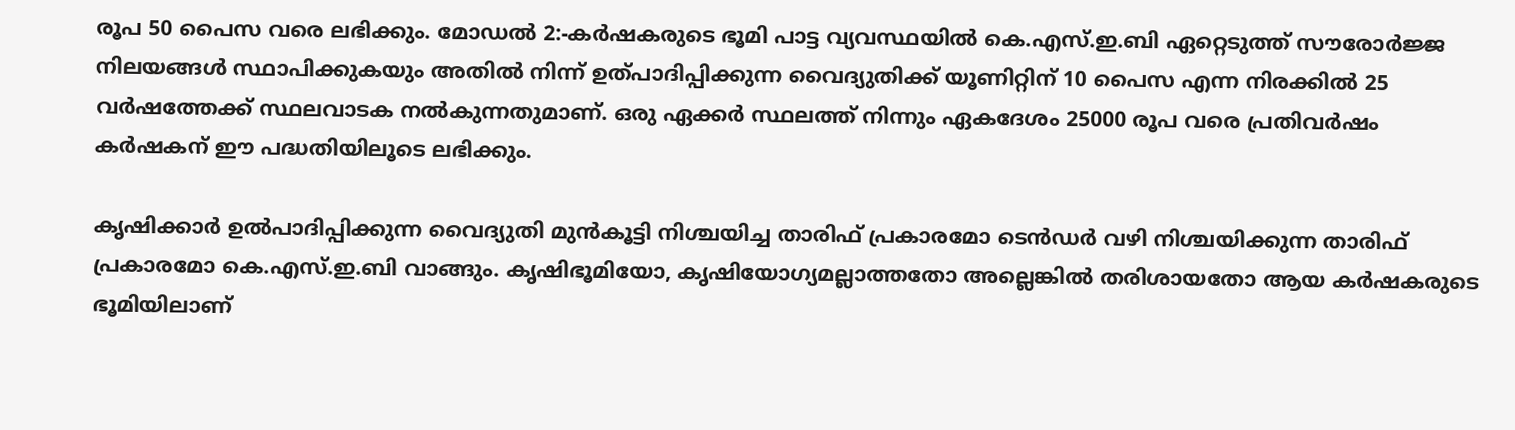രൂപ 50 പൈസ വരെ ലഭിക്കും. മോഡല്‍ 2:-കര്‍ഷകരുടെ ഭൂമി പാട്ട വ്യവസ്ഥയില്‍ കെ.എസ്.ഇ.ബി ഏറ്റെടുത്ത് സൗരോര്‍ജ്ജ നിലയങ്ങള്‍ സ്ഥാപിക്കുകയും അതില്‍ നിന്ന് ഉത്പാദിപ്പിക്കുന്ന വൈദ്യുതിക്ക് യൂണിറ്റിന് 10 പൈസ എന്ന നിരക്കില്‍ 25 വര്‍ഷത്തേക്ക് സ്ഥലവാടക നല്‍കുന്നതുമാണ്. ഒരു ഏക്കര്‍ സ്ഥലത്ത് നിന്നും ഏകദേശം 25000 രൂപ വരെ പ്രതിവര്‍ഷം കര്‍ഷകന് ഈ പദ്ധതിയിലൂടെ ലഭിക്കും.

കൃഷിക്കാര്‍ ഉല്‍പാദിപ്പിക്കുന്ന വൈദ്യുതി മുന്‍കൂട്ടി നിശ്ചയിച്ച താരിഫ് പ്രകാരമോ ടെന്‍ഡര്‍ വഴി നിശ്ചയിക്കുന്ന താരിഫ് പ്രകാരമോ കെ.എസ്.ഇ.ബി വാങ്ങും. കൃഷിഭൂമിയോ, കൃഷിയോഗ്യമല്ലാത്തതോ അല്ലെങ്കില്‍ തരിശായതോ ആയ കര്‍ഷകരുടെ ഭൂമിയിലാണ്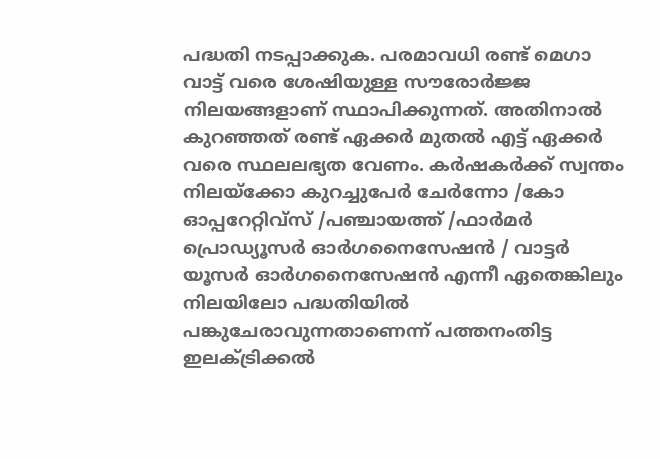പദ്ധതി നടപ്പാക്കുക. പരമാവധി രണ്ട് മെഗാ വാട്ട് വരെ ശേഷിയുള്ള സൗരോര്‍ജ്ജ നിലയങ്ങളാണ് സ്ഥാപിക്കുന്നത്. അതിനാല്‍ കുറഞ്ഞത് രണ്ട് ഏക്കര്‍ മുതല്‍ എട്ട് ഏക്കര്‍ വരെ സ്ഥലലഭ്യത വേണം. കര്‍ഷകര്‍ക്ക് സ്വന്തം നിലയ്ക്കോ കുറച്ചുപേര്‍ ചേര്‍ന്നോ /കോ ഓപ്പറേറ്റിവ്സ് /പഞ്ചായത്ത് /ഫാര്‍മര്‍ പ്രൊഡ്യൂസര്‍ ഓര്‍ഗനൈസേഷന്‍ / വാട്ടര്‍ യൂസര്‍ ഓര്‍ഗനൈസേഷന്‍ എന്നീ ഏതെങ്കിലും നിലയിലോ പദ്ധതിയില്‍ പങ്കുചേരാവുന്നതാണെന്ന് പത്തനംതിട്ട ഇലക്ട്രിക്കല്‍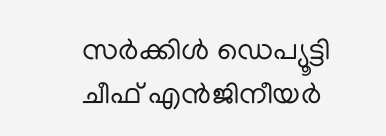സര്‍ക്കിള്‍ ഡെപ്യൂട്ടി ചീഫ് എന്‍ജിനീയര്‍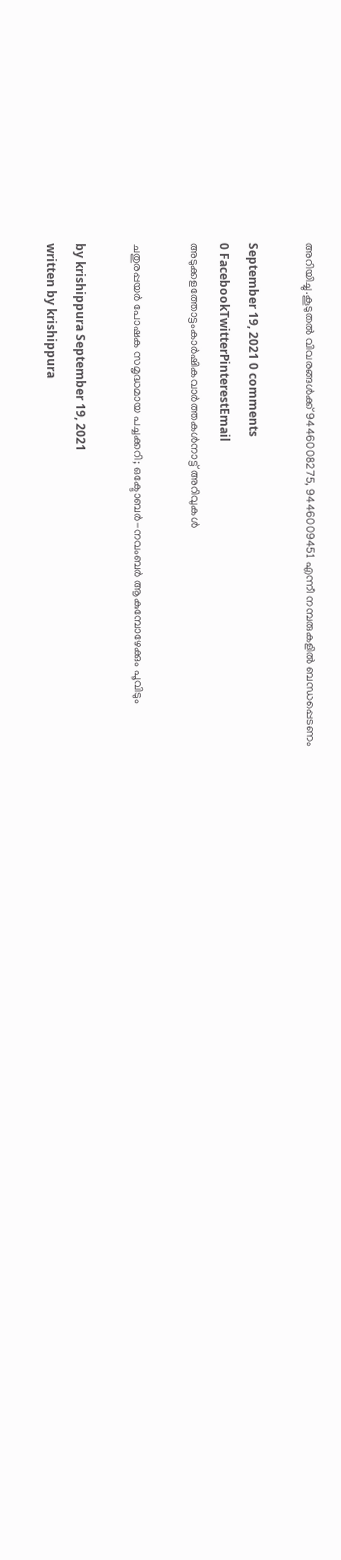അറിയിച്ചു.കൂടുതല്‍ വിവരങ്ങള്‍ക്ക് 9446008275, 9446009451 എന്നീ നമ്പരുകളില്‍ ബന്ധപ്പെടണം

September 19, 2021 0 comments
0 FacebookTwitterPinterestEmail
അടുക്കളത്തോട്ടംകാർഷികവാർത്തകൾനാട്ട് അറിവുകൾ

ചതുരപ്പയര്‍ പോഷക സമൃദ്ധമായ പച്ചക്കറി; ഒക്ടോബര്‍-നവംബര്‍ ആകുമ്പോഴേക്കും പൂവിടും

by krishippura September 19, 2021
written by krishippura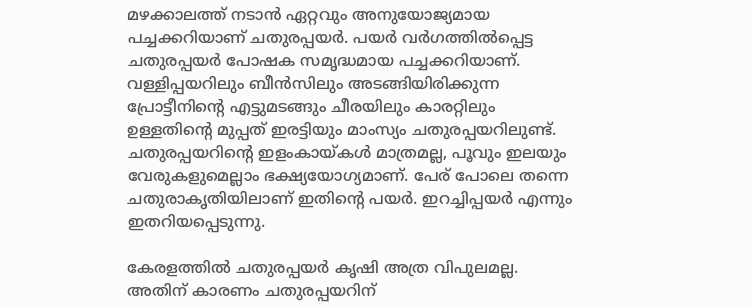മഴക്കാലത്ത് നടാന്‍ ഏറ്റവും അനുയോജ്യമായ പച്ചക്കറിയാണ് ചതുരപ്പയര്‍. പയര്‍ വര്‍ഗത്തില്‍പ്പെട്ട ചതുരപ്പയര്‍ പോഷക സമൃദ്ധമായ പച്ചക്കറിയാണ്. വള്ളിപ്പയറിലും ബീന്‍സിലും അടങ്ങിയിരിക്കുന്ന പ്രോട്ടീനിന്റെ എട്ടുമടങ്ങും ചീരയിലും കാരറ്റിലും ഉള്ളതിന്റെ മുപ്പത് ഇരട്ടിയും മാംസ്യം ചതുരപ്പയറിലുണ്ട്. ചതുരപ്പയറിന്റെ ഇളംകായ്കള്‍ മാത്രമല്ല, പൂവും ഇലയും വേരുകളുമെല്ലാം ഭക്ഷ്യയോഗ്യമാണ്. പേര് പോലെ തന്നെ ചതുരാകൃതിയിലാണ് ഇതിന്റെ പയര്‍. ഇറച്ചിപ്പയര്‍ എന്നും ഇതറിയപ്പെടുന്നു.

കേരളത്തില്‍ ചതുരപ്പയര്‍ കൃഷി അത്ര വിപുലമല്ല. അതിന് കാരണം ചതുരപ്പയറിന്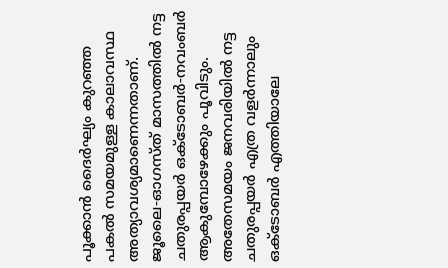പൂക്കാന്‍ ദൈര്‍ഘ്യം കുറഞ്ഞ പകല്‍ സമയമുള്ള കാലാവസ്ഥ അത്യാവശ്യമാണെന്നതാണ്. ജൂലൈ-ഓഗസ്ത് മാസത്തില്‍ നട്ട ചതുരപ്പയര്‍ ഒക്ടോബര്‍-നവംബര്‍ ആകുമ്പോഴേക്കും പൂവിടും. അതേസമയം ജനവരിയില്‍ നട്ട ചതുരപ്പയര്‍ എത്ര വളര്‍ന്നാലും ഒക്ടോബര്‍ എത്തിയാലേ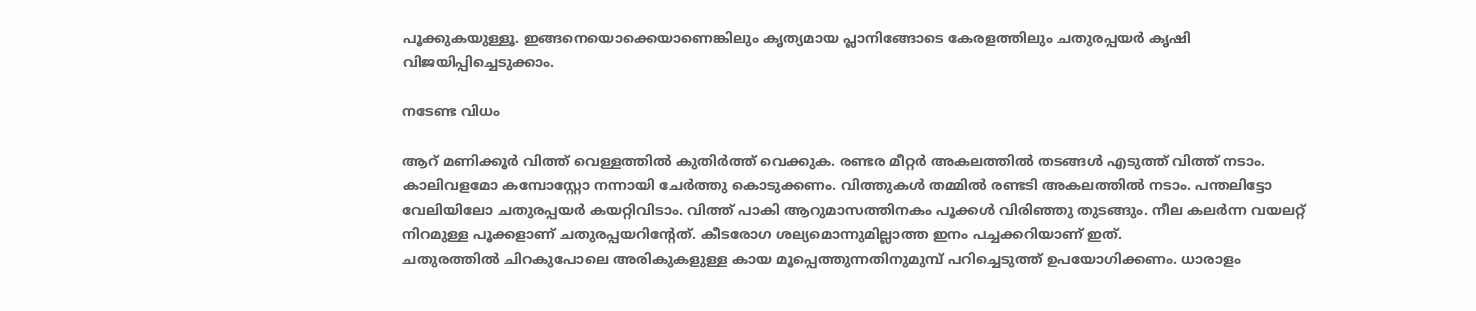പൂക്കുകയുള്ളൂ. ഇങ്ങനെയൊക്കെയാണെങ്കിലും കൃത്യമായ പ്ലാനിങ്ങോടെ കേരളത്തിലും ചതുരപ്പയര്‍ കൃഷി വിജയിപ്പിച്ചെടുക്കാം.

നടേണ്ട വിധം

ആറ് മണിക്കൂര്‍ വിത്ത് വെള്ളത്തില്‍ കുതിര്‍ത്ത് വെക്കുക. രണ്ടര മീറ്റര്‍ അകലത്തില്‍ തടങ്ങള്‍ എടുത്ത് വിത്ത് നടാം. കാലിവളമോ കമ്പോസ്റ്റോ നന്നായി ചേര്‍ത്തു കൊടുക്കണം. വിത്തുകള്‍ തമ്മില്‍ രണ്ടടി അകലത്തില്‍ നടാം. പന്തലിട്ടോ വേലിയിലോ ചതുരപ്പയര്‍ കയറ്റിവിടാം. വിത്ത് പാകി ആറുമാസത്തിനകം പൂക്കള്‍ വിരിഞ്ഞു തുടങ്ങും. നീല കലര്‍ന്ന വയലറ്റ് നിറമുള്ള പൂക്കളാണ് ചതുരപ്പയറിന്റേത്. കീടരോഗ ശല്യമൊന്നുമില്ലാത്ത ഇനം പച്ചക്കറിയാണ് ഇത്.
ചതുരത്തില്‍ ചിറകുപോലെ അരികുകളുള്ള കായ മൂപ്പെത്തുന്നതിനുമുമ്പ് പറിച്ചെടുത്ത് ഉപയോഗിക്കണം. ധാരാളം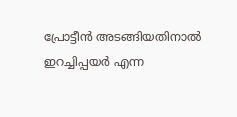പ്രോട്ടീന്‍ അടങ്ങിയതിനാല്‍ ഇറച്ചിപ്പയര്‍ എന്ന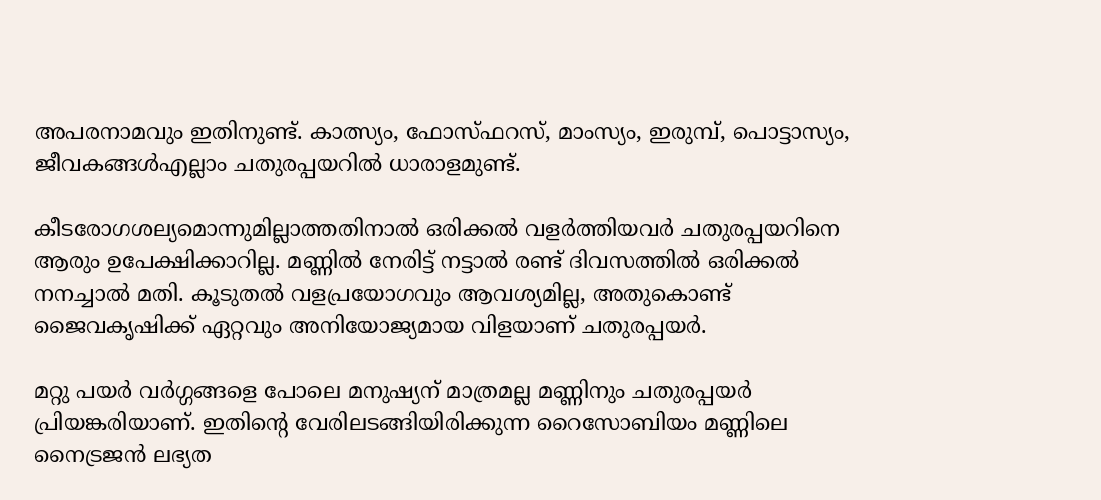അപരനാമവും ഇതിനുണ്ട്. കാത്സ്യം, ഫോസ്ഫറസ്, മാംസ്യം, ഇരുമ്പ്, പൊട്ടാസ്യം, ജീവകങ്ങള്‍എല്ലാം ചതുരപ്പയറില്‍ ധാരാളമുണ്ട്.

കീടരോഗശല്യമൊന്നുമില്ലാത്തതിനാല്‍ ഒരിക്കല്‍ വളര്‍ത്തിയവര്‍ ചതുരപ്പയറിനെ ആരും ഉപേക്ഷിക്കാറില്ല. മണ്ണിൽ നേരിട്ട് നട്ടാൽ രണ്ട് ദിവസത്തിൽ ഒരിക്കൽ നനച്ചാൽ മതി. കൂടുതൽ വളപ്രയോഗവും ആവശ്യമില്ല, അതുകൊണ്ട് ജൈവകൃഷിക്ക് ഏറ്റവും അനിയോജ്യമായ വിളയാണ് ചതുരപ്പയർ.

മറ്റു പയർ വർഗ്ഗങ്ങളെ പോലെ മനുഷ്യന് മാത്രമല്ല മണ്ണിനും ചതുരപ്പയര്‍ പ്രിയങ്കരിയാണ്. ഇതിന്റെ വേരിലടങ്ങിയിരിക്കുന്ന റൈസോബിയം മണ്ണിലെ നൈട്രജന്‍ ലഭ്യത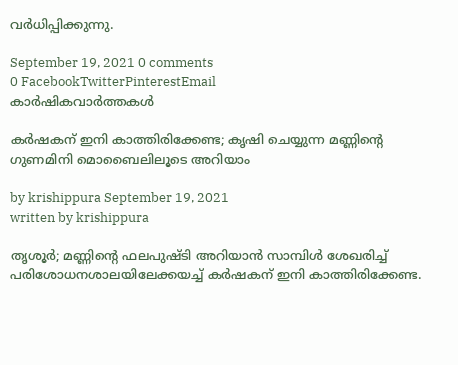വര്‍ധിപ്പിക്കുന്നു.

September 19, 2021 0 comments
0 FacebookTwitterPinterestEmail
കാർഷികവാർത്തകൾ

കര്‍ഷകന് ഇനി കാത്തിരിക്കേണ്ട; കൃഷി ചെയ്യുന്ന മണ്ണിന്റെ ഗുണമിനി മൊബൈലിലൂടെ അറിയാം

by krishippura September 19, 2021
written by krishippura

തൃശൂര്‍; മണ്ണിന്റെ ഫലപുഷ്ടി അറിയാന്‍ സാമ്പിള്‍ ശേഖരിച്ച് പരിശോധനശാലയിലേക്കയച്ച് കര്‍ഷകന് ഇനി കാത്തിരിക്കേണ്ട.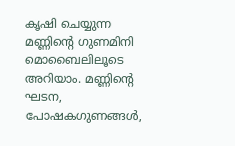കൃഷി ചെയ്യുന്ന മണ്ണിന്റെ ഗുണമിനി മൊബൈലിലൂടെ അറിയാം. മണ്ണിന്റെ ഘടന, പോഷകഗുണങ്ങള്‍,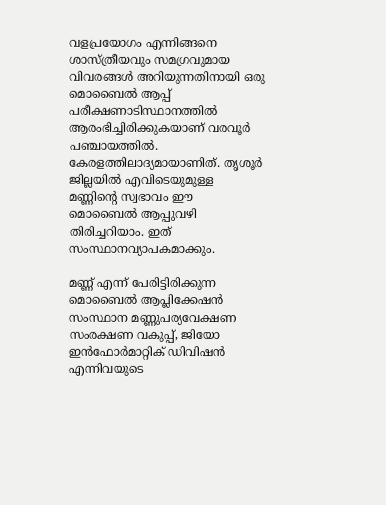വളപ്രയോഗം എന്നിങ്ങനെ ശാസ്ത്രീയവും സമഗ്രവുമായ വിവരങ്ങള്‍ അറിയുന്നതിനായി ഒരു മൊബൈല്‍ ആപ്പ് പരീക്ഷണാടിസ്ഥാനത്തില്‍ ആരംഭിച്ചിരിക്കുകയാണ് വരവൂര്‍ പഞ്ചായത്തില്‍. കേരളത്തിലാദ്യമായാണിത്. തൃശൂര്‍ ജില്ലയില്‍ എവിടെയുമുള്ള മണ്ണിന്റെ സ്വഭാവം ഈ മൊബൈല്‍ ആപ്പുവഴി തിരിച്ചറിയാം. ഇത് സംസ്ഥാനവ്യാപകമാക്കും.

മണ്ണ് എന്ന് പേരിട്ടിരിക്കുന്ന മൊബൈല്‍ ആപ്ലിക്കേഷന്‍ സംസ്ഥാന മണ്ണുപര്യവേക്ഷണ സംരക്ഷണ വകുപ്പ്, ജിയോ ഇന്‍ഫോര്‍മാറ്റിക് ഡിവിഷന്‍ എന്നിവയുടെ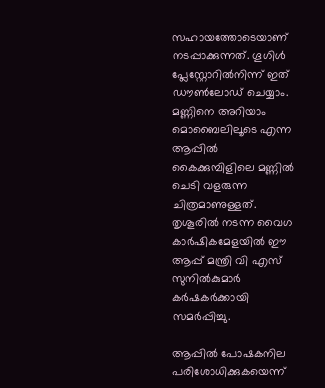സഹായത്തോടെയാണ് നടപ്പാക്കുന്നത്. ഗൂഗിള്‍ പ്ലേസ്റ്റോറില്‍നിന്ന് ഇത് ഡൗണ്‍ലോഡ് ചെയ്യാം. മണ്ണിനെ അറിയാം മൊബൈലിലൂടെ എന്ന ആപ്പില്‍ കൈക്കുമ്പിളിലെ മണ്ണില്‍ ചെടി വളരുന്ന ചിത്രമാണുള്ളത്. തൃശൂരില്‍ നടന്ന വൈഗ കാര്‍ഷികമേളയില്‍ ഈ ആപ്പ് മന്ത്രി വി എസ് സുനില്‍കുമാര്‍ കര്‍ഷകര്‍ക്കായി സമര്‍പ്പിച്ചു.

ആപ്പില്‍ പോഷകനില പരിശോധിക്കുകയെന്ന്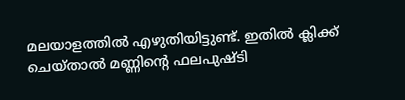മലയാളത്തില്‍ എഴുതിയിട്ടുണ്ട്. ഇതില്‍ ക്ലിക്ക് ചെയ്താല്‍ മണ്ണിന്റെ ഫലപുഷ്ടി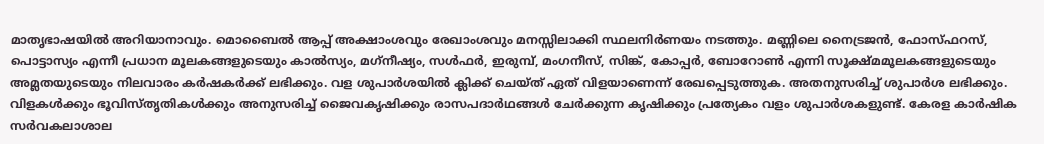മാതൃഭാഷയില്‍ അറിയാനാവും. മൊബൈല്‍ ആപ്പ് അക്ഷാംശവും രേഖാംശവും മനസ്സിലാക്കി സ്ഥലനിര്‍ണയം നടത്തും. മണ്ണിലെ നൈട്രജന്‍, ഫോസ്ഫറസ്, പൊട്ടാസ്യം എന്നീ പ്രധാന മൂലകങ്ങളുടെയും കാല്‍സ്യം, മഗ്‌നീഷ്യം, സള്‍ഫര്‍, ഇരുമ്പ്, മംഗനീസ്, സിങ്ക്, കോപ്പര്‍, ബോറോണ്‍ എന്നി സൂക്ഷ്മമൂലകങ്ങളുടെയും അമ്ലതയുടെയും നിലവാരം കര്‍ഷകര്‍ക്ക് ലഭിക്കും. വള ശുപാര്‍ശയില്‍ ക്ലിക്ക് ചെയ്ത് ഏത് വിളയാണെന്ന് രേഖപ്പെടുത്തുക. അതനുസരിച്ച് ശുപാര്‍ശ ലഭിക്കും. വിളകള്‍ക്കും ഭൂവിസ്തൃതികള്‍ക്കും അനുസരിച്ച് ജൈവകൃഷിക്കും രാസപദാര്‍ഥങ്ങള്‍ ചേര്‍ക്കുന്ന കൃഷിക്കും പ്രത്യേകം വളം ശുപാര്‍ശകളുണ്ട്. കേരള കാര്‍ഷിക സര്‍വകലാശാല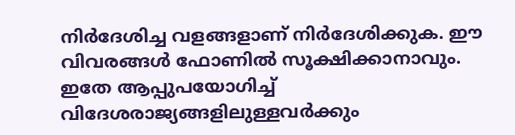നിര്‍ദേശിച്ച വളങ്ങളാണ് നിര്‍ദേശിക്കുക. ഈ വിവരങ്ങള്‍ ഫോണില്‍ സൂക്ഷിക്കാനാവും. ഇതേ ആപ്പുപയോഗിച്ച് വിദേശരാജ്യങ്ങളിലുള്ളവര്‍ക്കും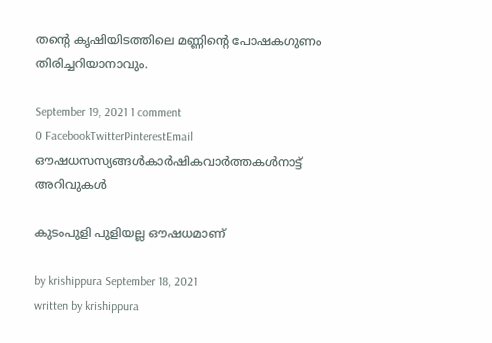തന്റെ കൃഷിയിടത്തിലെ മണ്ണിന്റെ പോഷകഗുണം തിരിച്ചറിയാനാവും.

September 19, 2021 1 comment
0 FacebookTwitterPinterestEmail
ഔഷധസസ്യങ്ങൾകാർഷികവാർത്തകൾനാട്ട് അറിവുകൾ

കുടംപുളി പുളിയല്ല ഔഷധമാണ്

by krishippura September 18, 2021
written by krishippura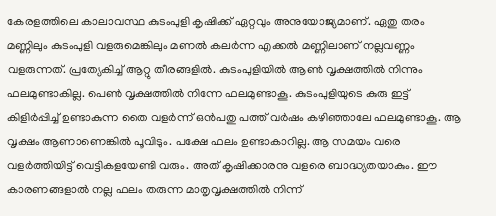കേരളത്തിലെ കാലാവസ്ഥ കുടംപുളി കൃഷിക്ക് ഏറ്റവും അനുയോജ്യമാണ്. ഏതു തരം മണ്ണിലും കുടംപുളി വളരുമെങ്കിലും മണല്‍ കലര്‍ന്ന എക്കല്‍ മണ്ണിലാണ് നല്ലവണ്ണം വളരുന്നത്. പ്രത്യേകിച്ച് ആറ്റു തീരങ്ങളില്‍. കുടംപുളിയില്‍ ആണ്‍ വൃക്ഷത്തില്‍ നിന്നും ഫലമുണ്ടാകില്ല. പെണ്‍ വൃക്ഷത്തില്‍ നിന്നേ ഫലമുണ്ടാകൂ. കുടംപുളിയുടെ കുരു ഇട്ട് കിളിര്‍പ്പിച്ച് ഉണ്ടാകുന്ന തൈ വളര്‍ന്ന് ഒന്‍പതു പത്ത് വര്‍ഷം കഴിഞ്ഞാലേ ഫലമുണ്ടാകൂ. ആ വൃക്ഷം ആണാണെങ്കില്‍ പൂവിടും. പക്ഷേ ഫലം ഉണ്ടാകാറില്ല. ആ സമയം വരെ വളര്‍ത്തിയിട്ട് വെട്ടികളയേണ്ടി വരും. അത് കൃഷിക്കാരനു വളരെ ബാദ്ധ്യതയാകും. ഈ കാരണങ്ങളാല്‍ നല്ല ഫലം തരുന്ന മാതൃവൃക്ഷത്തില്‍ നിന്ന്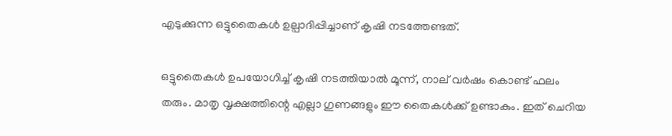എടുക്കുന്ന ഒട്ടുതൈകള്‍ ഉല്പാദിപ്പിച്ചാണ് കൃഷി നടത്തേണ്ടത്.

ഒട്ടുതൈകള്‍ ഉപയോഗിച്ച് കൃഷി നടത്തിയാല്‍ മൂന്ന്, നാല് വര്‍ഷം കൊണ്ട് ഫലം തരും. മാതൃ വൃക്ഷത്തിന്റെ എല്ലാ ഗുണങ്ങളും ഈ തൈകള്‍ക്ക് ഉണ്ടാകും. ഇത് ചെറിയ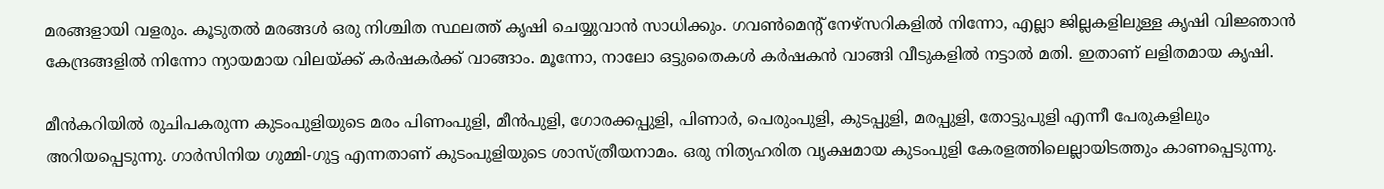മരങ്ങളായി വളരും. കൂടുതല്‍ മരങ്ങള്‍ ഒരു നിശ്ചിത സ്ഥലത്ത് കൃഷി ചെയ്യുവാന്‍ സാധിക്കും. ഗവണ്‍മെന്റ് നേഴ്‌സറികളില്‍ നിന്നോ, എല്ലാ ജില്ലകളിലുള്ള കൃഷി വിജ്ഞാന്‍ കേന്ദ്രങ്ങളില്‍ നിന്നോ ന്യായമായ വിലയ്ക്ക് കര്‍ഷകര്‍ക്ക് വാങ്ങാം. മൂന്നോ, നാലോ ഒട്ടുതൈകള്‍ കര്‍ഷകന്‍ വാങ്ങി വീടുകളില്‍ നട്ടാല്‍ മതി. ഇതാണ് ലളിതമായ കൃഷി.

മീന്‍കറിയില്‍ രുചിപകരുന്ന കുടംപുളിയുടെ മരം പിണംപുളി, മീന്‍പുളി, ഗോരക്കപ്പുളി, പിണാര്‍, പെരുംപുളി, കുടപ്പുളി, മരപ്പുളി, തോട്ടുപുളി എന്നീ പേരുകളിലും അറിയപ്പെടുന്നു. ഗാര്‍സിനിയ ഗുമ്മി-ഗുട്ട എന്നതാണ് കുടംപുളിയുടെ ശാസ്ത്രീയനാമം. ഒരു നിത്യഹരിത വൃക്ഷമായ കുടംപുളി കേരളത്തിലെല്ലായിടത്തും കാണപ്പെടുന്നു.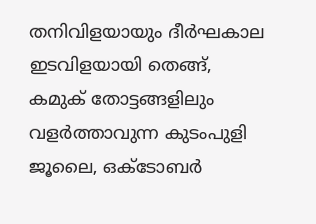തനിവിളയായും ദീര്‍ഘകാല ഇടവിളയായി തെങ്ങ്, കമുക് തോട്ടങ്ങളിലും വളര്‍ത്താവുന്ന കുടംപുളി ജൂലൈ, ഒക്ടോബര്‍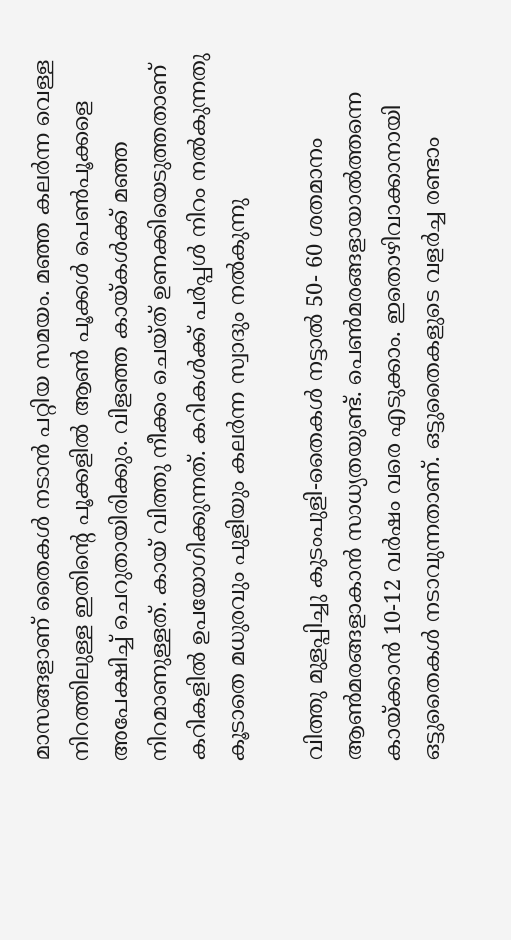മാസങ്ങളാണ് തൈകള്‍ നടാന്‍ പറ്റിയ സമയം. മഞ്ഞ കലര്‍ന്ന വെള്ള നിറത്തിലുള്ള ഇതിന്റെ പൂക്കളില്‍ ആണ്‍ പൂക്കള്‍ പെണ്‍പൂക്കളെ അപേക്ഷിച്ച് ചെറുതായിരിക്കും. വിളഞ്ഞ കായ്കള്‍ക്ക് മഞ്ഞ നിറമാണുള്ളത്. കായ് വിത്തു നീക്കം ചെയ്ത് ഉണക്കിയെടുത്തതാണ് കറികളില്‍ ഉപയോഗിക്കുന്നത്. കറികള്‍ക്ക് പര്‍പ്പള്‍ നിറം നല്‍കുന്നതു കൂടാതെ മധുരവും പുളിയും കലര്‍ന്ന സ്വാദും നല്‍കുന്നു

വിത്തു മുളപ്പിച്ചു കുടംപുളി-തൈകള്‍ നട്ടാല്‍ 50- 60 ശതമാനം ആണ്‍മരങ്ങളാകാന്‍ സാധ്യതയുണ്ട്. പെണ്‍മരങ്ങളായാല്‍ത്തന്നെ കായ്ക്കാന്‍ 10-12 വര്‍ഷം വരെ എടുക്കാം. ഇതൊഴിവാക്കാനായി ഒട്ടുതൈകള്‍ നടാവുന്നതാണ്. ഒട്ടുതൈകളുടെ വളര്‍ച്ച രണ്ടാം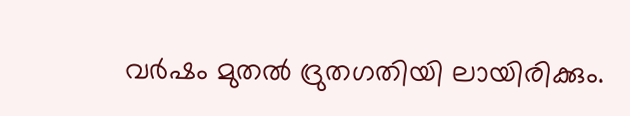വര്‍ഷം മുതല്‍ ദ്രുതഗതിയി ലായിരിക്കും.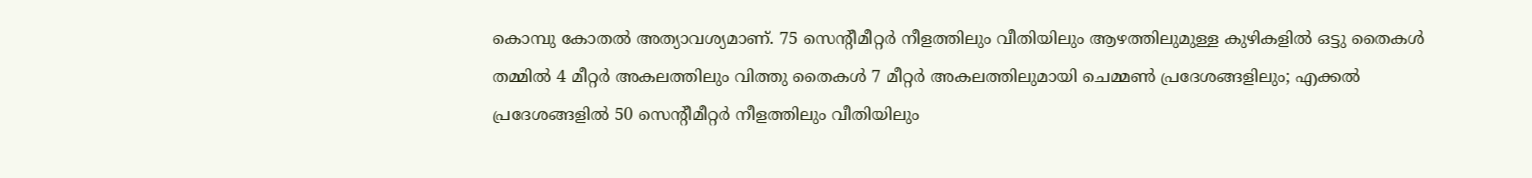കൊമ്പു കോതല്‍ അത്യാവശ്യമാണ്. 75 സെന്റീമീറ്റര്‍ നീളത്തിലും വീതിയിലും ആഴത്തിലുമുള്ള കുഴികളില്‍ ഒട്ടു തൈകള്‍ തമ്മില്‍ 4 മീറ്റര്‍ അകലത്തിലും വിത്തു തൈകള്‍ 7 മീറ്റര്‍ അകലത്തിലുമായി ചെമ്മണ്‍ പ്രദേശങ്ങളിലും; എക്കല്‍ പ്രദേശങ്ങളില്‍ 50 സെന്റീമീറ്റര്‍ നീളത്തിലും വീതിയിലും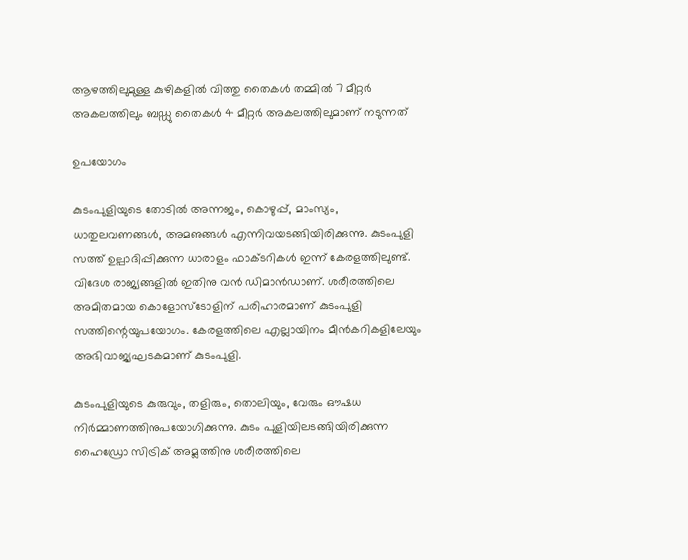ആഴത്തിലുമുള്ള കുഴികളില്‍ വിത്തു തൈകള്‍ തമ്മില്‍ 7 മീറ്റര്‍ അകലത്തിലും ബഡ്ഡു തൈകള്‍ 4 മീറ്റര്‍ അകലത്തിലുമാണ് നടുന്നത്

ഉപയോഗം

കുടംപുളിയുടെ തോടില്‍ അന്നജം, കൊഴുപ്പ്, മാംസ്യം, ധാതുലവണങ്ങള്‍, അമഌങ്ങള്‍ എന്നിവയടങ്ങിയിരിക്കുന്നു. കുടംപുളി സത്ത് ഉല്പാദിപ്പിക്കുന്ന ധാരാളം ഫാക്ടറികള്‍ ഇന്ന് കേരളത്തിലുണ്ട്. വിദേശ രാജ്യങ്ങളില്‍ ഇതിനു വന്‍ ഡിമാന്‍ഡാണ്. ശരീരത്തിലെ അമിതമായ കൊളോസ്‌ടോളിന് പരിഹാരമാണ് കുടംപുളി സത്തിന്റെയുപയോഗം. കേരളത്തിലെ എല്ലായിനം മീന്‍കറികളിലേയും അഭിവാജ്യഘടകമാണ് കുടംപുളി.

കുടംപുളിയുടെ കുരുവും, തളിരും, തൊലിയും, വേരും ഔഷധ നിര്‍മ്മാണത്തിനുപയോഗിക്കുന്നു. കുടം പുളിയിലടങ്ങിയിരിക്കുന്ന ഹൈഡ്രോ സിട്രിക് അമ്ലത്തിനു ശരീരത്തിലെ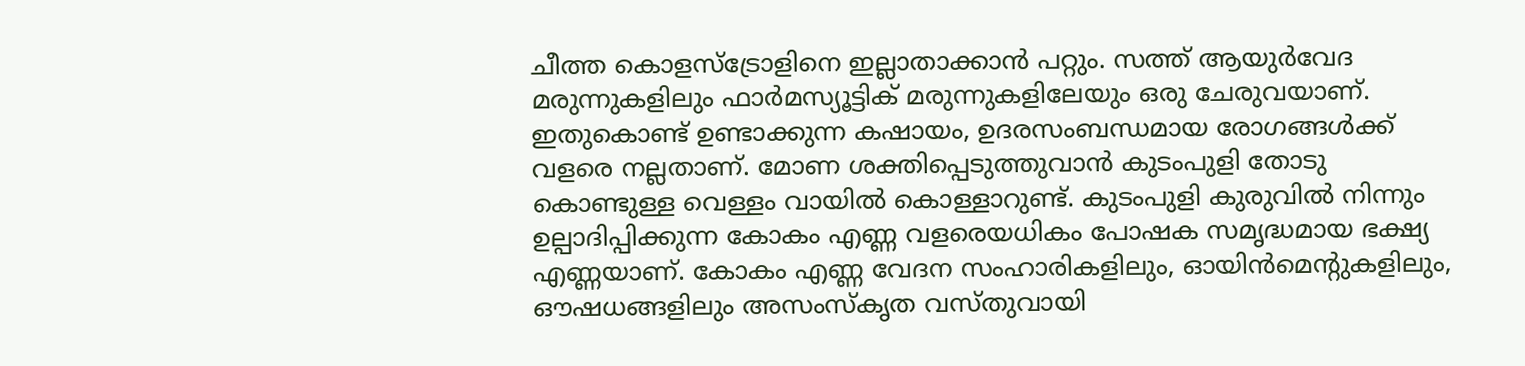ചീത്ത കൊളസ്‌ട്രോളിനെ ഇല്ലാതാക്കാന്‍ പറ്റും. സത്ത് ആയുര്‍വേദ മരുന്നുകളിലും ഫാര്‍മസ്യൂട്ടിക് മരുന്നുകളിലേയും ഒരു ചേരുവയാണ്. ഇതുകൊണ്ട് ഉണ്ടാക്കുന്ന കഷായം, ഉദരസംബന്ധമായ രോഗങ്ങള്‍ക്ക് വളരെ നല്ലതാണ്. മോണ ശക്തിപ്പെടുത്തുവാന്‍ കുടംപുളി തോടു കൊണ്ടുള്ള വെള്ളം വായില്‍ കൊള്ളാറുണ്ട്. കുടംപുളി കുരുവില്‍ നിന്നും ഉല്പാദിപ്പിക്കുന്ന കോകം എണ്ണ വളരെയധികം പോഷക സമൃദ്ധമായ ഭക്ഷ്യ എണ്ണയാണ്. കോകം എണ്ണ വേദന സംഹാരികളിലും, ഓയിന്‍മെന്റുകളിലും, ഔഷധങ്ങളിലും അസംസ്കൃത വസ്തുവായി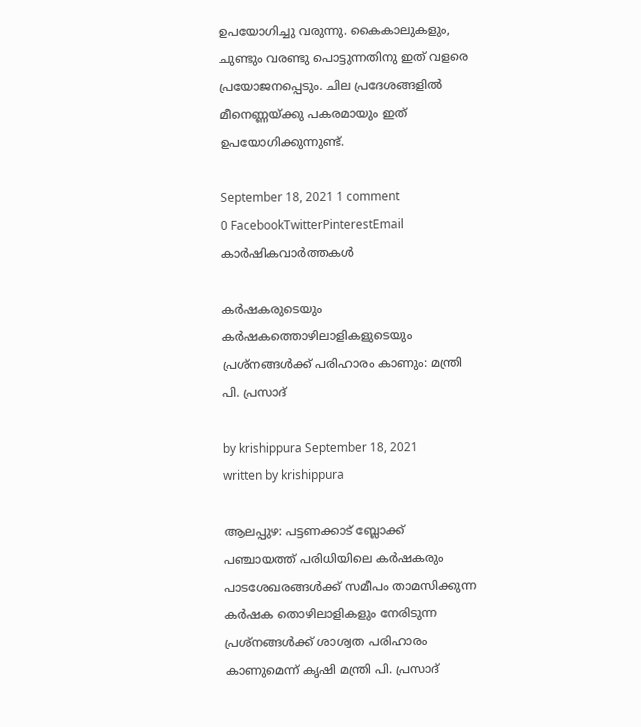ഉപയോഗിച്ചു വരുന്നു. കൈകാലുകളും, ചുണ്ടും വരണ്ടു പൊട്ടുന്നതിനു ഇത് വളരെ പ്രയോജനപ്പെടും. ചില പ്രദേശങ്ങളില്‍ മീനെണ്ണയ്ക്കു പകരമായും ഇത് ഉപയോഗിക്കുന്നുണ്ട്.

September 18, 2021 1 comment
0 FacebookTwitterPinterestEmail
കാർഷികവാർത്തകൾ

കര്‍ഷകരുടെയും കര്‍ഷകത്തൊഴിലാളികളുടെയും പ്രശ്‌നങ്ങള്‍ക്ക് പരിഹാരം കാണും: മന്ത്രി പി. പ്രസാദ്

by krishippura September 18, 2021
written by krishippura

ആലപ്പുഴ: പട്ടണക്കാട് ബ്ലോക്ക് പഞ്ചായത്ത് പരിധിയിലെ കര്‍ഷകരും പാടശേഖരങ്ങള്‍ക്ക് സമീപം താമസിക്കുന്ന കര്‍ഷക തൊഴിലാളികളും നേരിടുന്ന പ്രശ്‌നങ്ങള്‍ക്ക് ശാശ്വത പരിഹാരം കാണുമെന്ന് കൃഷി മന്ത്രി പി. പ്രസാദ്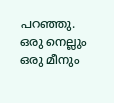പറഞ്ഞു. ഒരു നെല്ലും ഒരു മീനും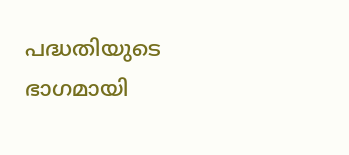പദ്ധതിയുടെ ഭാഗമായി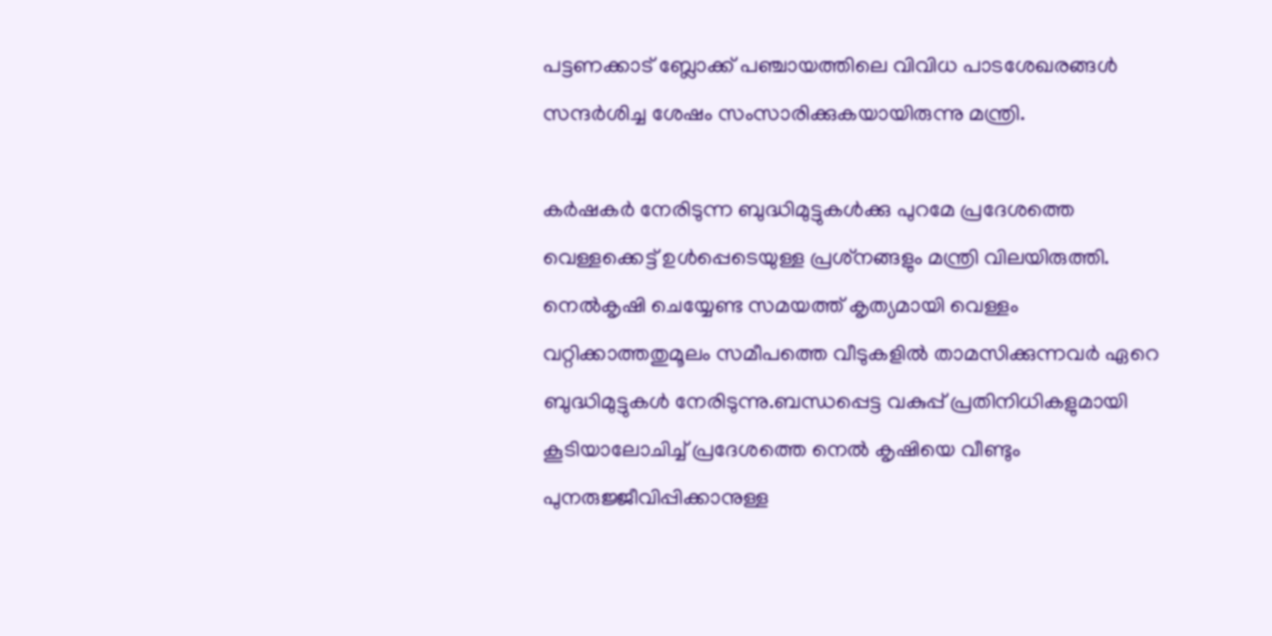പട്ടണക്കാട് ബ്ലോക്ക് പഞ്ചായത്തിലെ വിവിധ പാടശേഖരങ്ങള്‍ സന്ദര്‍ശിച്ച ശേഷം സംസാരിക്കുകയായിരുന്നു മന്ത്രി.

കര്‍ഷകര്‍ നേരിടുന്ന ബുദ്ധിമുട്ടുകള്‍ക്കു പുറമേ പ്രദേശത്തെ വെള്ളക്കെട്ട് ഉള്‍പ്പെടെയുള്ള പ്രശ്‌നങ്ങളും മന്ത്രി വിലയിരുത്തി. നെല്‍കൃഷി ചെയ്യേണ്ട സമയത്ത് കൃത്യമായി വെള്ളം വറ്റിക്കാത്തതുമൂലം സമീപത്തെ വീടുകളില്‍ താമസിക്കുന്നവര്‍ ഏറെ ബുദ്ധിമുട്ടുകള്‍ നേരിടുന്നു.ബന്ധപ്പെട്ട വകുപ്പ് പ്രതിനിധികളുമായി കൂടിയാലോചിച്ച് പ്രദേശത്തെ നെല്‍ കൃഷിയെ വീണ്ടും പുനരുജ്ജീവിപ്പിക്കാനുള്ള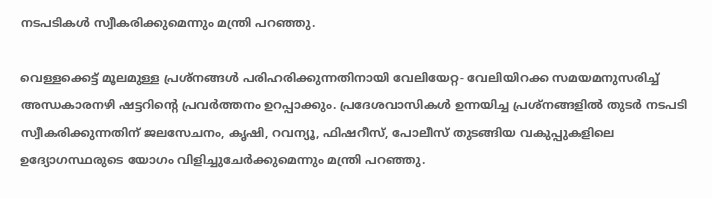നടപടികള്‍ സ്വീകരിക്കുമെന്നും മന്ത്രി പറഞ്ഞു.

വെള്ളക്കെട്ട് മൂലമുള്ള പ്രശ്‌നങ്ങള്‍ പരിഹരിക്കുന്നതിനായി വേലിയേറ്റ- വേലിയിറക്ക സമയമനുസരിച്ച് അന്ധകാരനഴി ഷട്ടറിന്‍റെ പ്രവര്‍ത്തനം ഉറപ്പാക്കും. പ്രദേശവാസികള്‍ ഉന്നയിച്ച പ്രശ്നങ്ങളില്‍ തുടര്‍ നടപടി സ്വീകരിക്കുന്നതിന് ജലസേചനം, കൃഷി, റവന്യൂ, ഫിഷറീസ്, പോലീസ് തുടങ്ങിയ വകുപ്പുകളിലെ ഉദ്യോഗസ്ഥരുടെ യോഗം വിളിച്ചുചേര്‍ക്കുമെന്നും മന്ത്രി പറഞ്ഞു.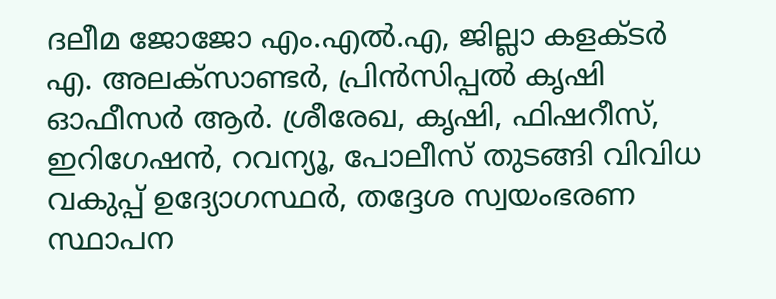ദലീമ ജോജോ എം.എല്‍.എ, ജില്ലാ കളക്ടര്‍ എ. അലക്‌സാണ്ടര്‍, പ്രിന്‍സിപ്പല്‍ കൃഷി ഓഫീസര്‍ ആര്‍. ശ്രീരേഖ, കൃഷി, ഫിഷറീസ്, ഇറിഗേഷന്‍, റവന്യൂ, പോലീസ് തുടങ്ങി വിവിധ വകുപ്പ് ഉദ്യോഗസ്ഥര്‍, തദ്ദേശ സ്വയംഭരണ സ്ഥാപന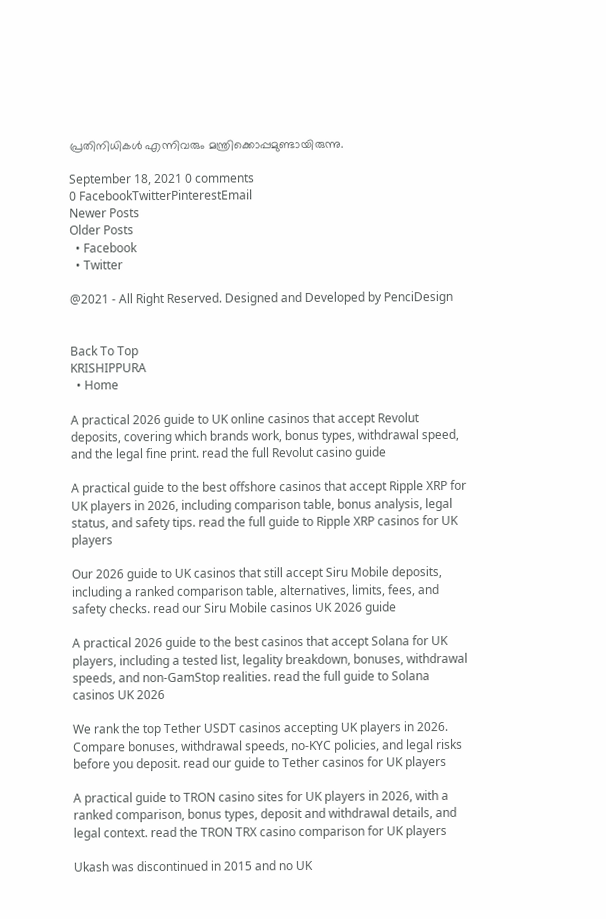പ്രതിനിധികള്‍ എന്നിവരും മന്ത്രിക്കൊപ്പമുണ്ടായിരുന്നു.

September 18, 2021 0 comments
0 FacebookTwitterPinterestEmail
Newer Posts
Older Posts
  • Facebook
  • Twitter

@2021 - All Right Reserved. Designed and Developed by PenciDesign


Back To Top
KRISHIPPURA
  • Home

A practical 2026 guide to UK online casinos that accept Revolut deposits, covering which brands work, bonus types, withdrawal speed, and the legal fine print. read the full Revolut casino guide

A practical guide to the best offshore casinos that accept Ripple XRP for UK players in 2026, including comparison table, bonus analysis, legal status, and safety tips. read the full guide to Ripple XRP casinos for UK players

Our 2026 guide to UK casinos that still accept Siru Mobile deposits, including a ranked comparison table, alternatives, limits, fees, and safety checks. read our Siru Mobile casinos UK 2026 guide

A practical 2026 guide to the best casinos that accept Solana for UK players, including a tested list, legality breakdown, bonuses, withdrawal speeds, and non-GamStop realities. read the full guide to Solana casinos UK 2026

We rank the top Tether USDT casinos accepting UK players in 2026. Compare bonuses, withdrawal speeds, no-KYC policies, and legal risks before you deposit. read our guide to Tether casinos for UK players

A practical guide to TRON casino sites for UK players in 2026, with a ranked comparison, bonus types, deposit and withdrawal details, and legal context. read the TRON TRX casino comparison for UK players

Ukash was discontinued in 2015 and no UK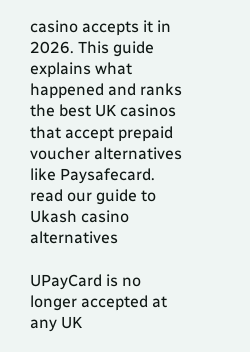casino accepts it in 2026. This guide explains what happened and ranks the best UK casinos that accept prepaid voucher alternatives like Paysafecard. read our guide to Ukash casino alternatives

UPayCard is no longer accepted at any UK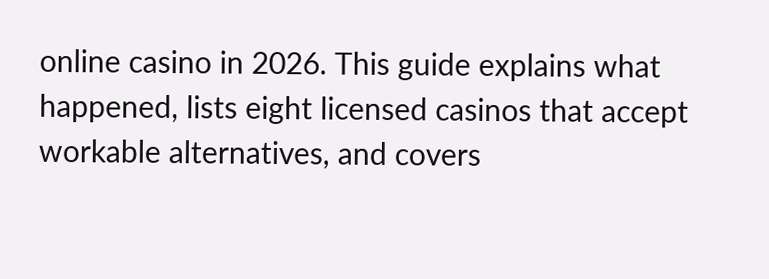online casino in 2026. This guide explains what happened, lists eight licensed casinos that accept workable alternatives, and covers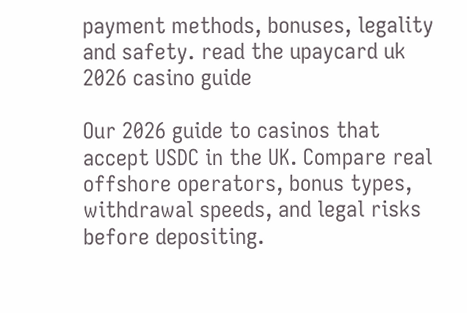payment methods, bonuses, legality and safety. read the upaycard uk 2026 casino guide

Our 2026 guide to casinos that accept USDC in the UK. Compare real offshore operators, bonus types, withdrawal speeds, and legal risks before depositing.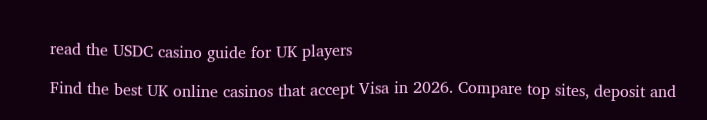read the USDC casino guide for UK players

Find the best UK online casinos that accept Visa in 2026. Compare top sites, deposit and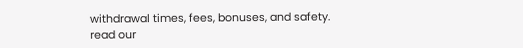withdrawal times, fees, bonuses, and safety. read our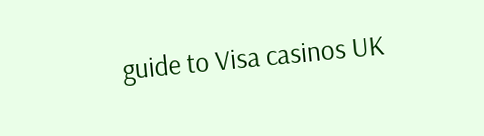guide to Visa casinos UK